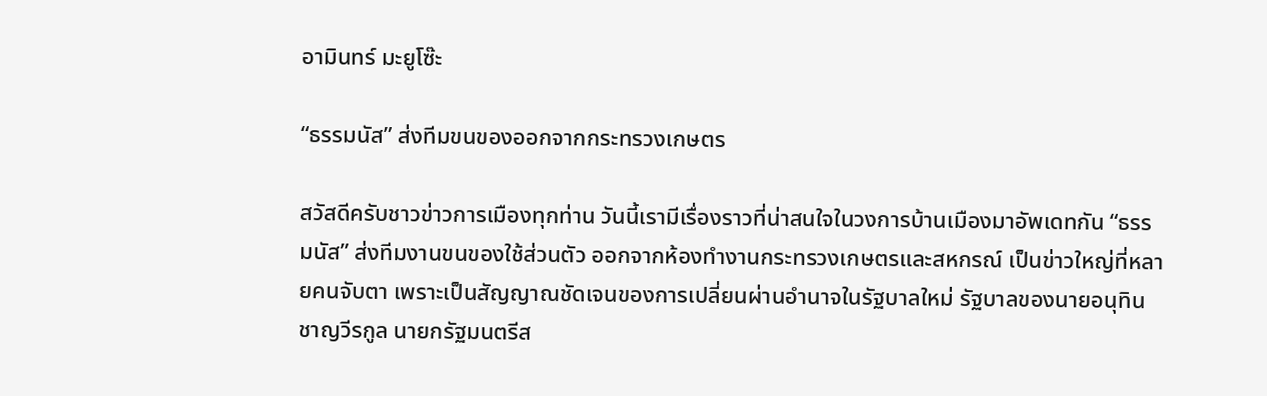อามินทร์ มะยูโซ๊ะ

“ธรรมนัส” ส่งทีมขนของออกจากกระทรวงเกษตร

สวัสดีครับชาวข่าวการเมืองทุกท่าน วันนี้เรามีเรื่องราวที่น่าสนใจในวงการบ้านเมืองมาอัพเดทกัน “ธรรมนัส” ส่งทีมงานขนของใช้ส่วนตัว ออกจากห้องทำงานกระทรวงเกษตรและสหกรณ์ เป็นข่าวใหญ่ที่หลายคนจับตา เพราะเป็นสัญญาณชัดเจนของการเปลี่ยนผ่านอำนาจในรัฐบาลใหม่ รัฐบาลของนายอนุทิน ชาญวีรกูล นายกรัฐมนตรีส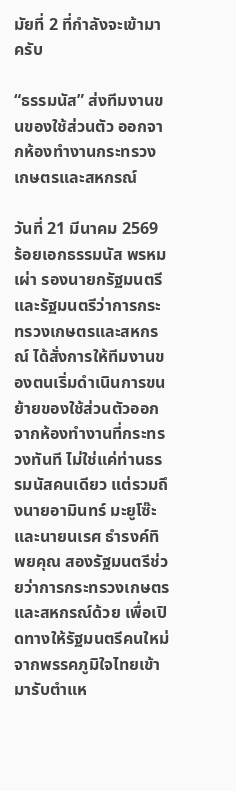มัยที่ 2 ที่กำลังจะเข้ามาครับ

“ธรรมนัส” ส่งทีมงานขนของใช้ส่วนตัว ออกจากห้องทำงานกระทรวงเกษตรและสหกรณ์

วันที่ 21 มีนาคม 2569 ร้อยเอกธรรมนัส พรหมเผ่า รองนายกรัฐมนตรีและรัฐมนตรีว่าการกระทรวงเกษตรและสหกรณ์ ได้สั่งการให้ทีมงานของตนเริ่มดำเนินการขนย้ายของใช้ส่วนตัวออกจากห้องทำงานที่กระทรวงทันที ไม่ใช่แค่ท่านธรรมนัสคนเดียว แต่รวมถึงนายอามินทร์ มะยูโซ๊ะ และนายนเรศ ธำรงค์ทิพยคุณ สองรัฐมนตรีช่วยว่าการกระทรวงเกษตรและสหกรณ์ด้วย เพื่อเปิดทางให้รัฐมนตรีคนใหม่จากพรรคภูมิใจไทยเข้ามารับตำแห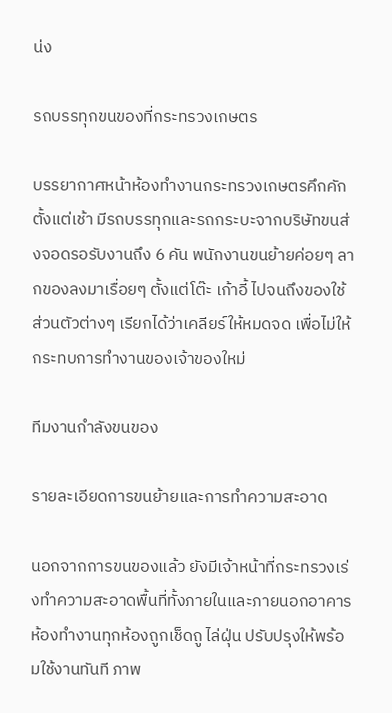น่ง

รถบรรทุกขนของที่กระทรวงเกษตร

บรรยากาศหน้าห้องทำงานกระทรวงเกษตรคึกคักตั้งแต่เช้า มีรถบรรทุกและรถกระบะจากบริษัทขนส่งจอดรอรับงานถึง 6 คัน พนักงานขนย้ายค่อยๆ ลากของลงมาเรื่อยๆ ตั้งแต่โต๊ะ เก้าอี้ ไปจนถึงของใช้ส่วนตัวต่างๆ เรียกได้ว่าเคลียร์ให้หมดจด เพื่อไม่ให้กระทบการทำงานของเจ้าของใหม่

ทีมงานกำลังขนของ

รายละเอียดการขนย้ายและการทำความสะอาด

นอกจากการขนของแล้ว ยังมีเจ้าหน้าที่กระทรวงเร่งทำความสะอาดพื้นที่ทั้งภายในและภายนอกอาคาร ห้องทำงานทุกห้องถูกเช็ดถู ไล่ฝุ่น ปรับปรุงให้พร้อมใช้งานทันที ภาพ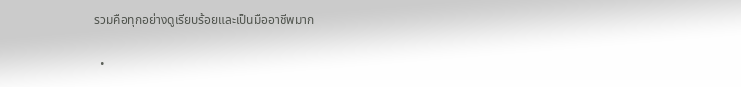รวมคือทุกอย่างดูเรียบร้อยและเป็นมืออาชีพมาก

  •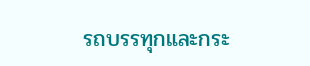รถบรรทุกและกระ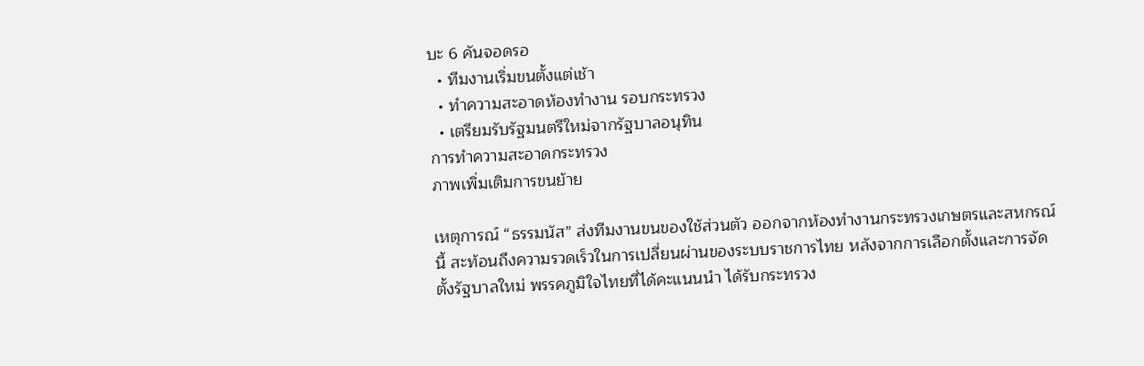บะ 6 คันจอดรอ
  • ทีมงานเริ่มขนตั้งแต่เช้า
  • ทำความสะอาดห้องทำงาน รอบกระทรวง
  • เตรียมรับรัฐมนตรีใหม่จากรัฐบาลอนุทิน
การทำความสะอาดกระทรวง
ภาพเพิ่มเติมการขนย้าย

เหตุการณ์ “ธรรมนัส” ส่งทีมงานขนของใช้ส่วนตัว ออกจากห้องทำงานกระทรวงเกษตรและสหกรณ์ นี้ สะท้อนถึงความรวดเร็วในการเปลี่ยนผ่านของระบบราชการไทย หลังจากการเลือกตั้งและการจัดตั้งรัฐบาลใหม่ พรรคภูมิใจไทยที่ได้คะแนนนำ ได้รับกระทรวง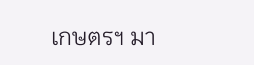เกษตรฯ มา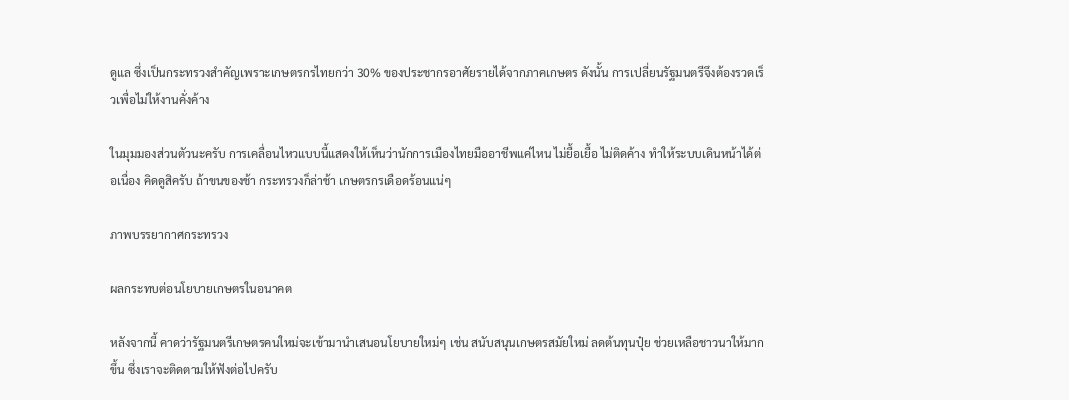ดูแล ซึ่งเป็นกระทรวงสำคัญเพราะเกษตรกรไทยกว่า 30% ของประชากรอาศัยรายได้จากภาคเกษตร ดังนั้น การเปลี่ยนรัฐมนตรีจึงต้องรวดเร็วเพื่อไม่ให้งานคั่งค้าง

ในมุมมองส่วนตัวนะครับ การเคลื่อนไหวแบบนี้แสดงให้เห็นว่านักการเมืองไทยมืออาชีพแค่ไหน ไม่ยื้อเยื้อ ไม่ติดค้าง ทำให้ระบบเดินหน้าได้ต่อเนื่อง คิดดูสิครับ ถ้าขนของช้า กระทรวงก็ล่าช้า เกษตรกรเดือดร้อนแน่ๆ

ภาพบรรยากาศกระทรวง

ผลกระทบต่อนโยบายเกษตรในอนาคต

หลังจากนี้ คาดว่ารัฐมนตรีเกษตรคนใหม่จะเข้ามานำเสนอนโยบายใหม่ๆ เช่น สนับสนุนเกษตรสมัยใหม่ ลดต้นทุนปุ๋ย ช่วยเหลือชาวนาให้มากขึ้น ซึ่งเราจะติดตามให้ฟังต่อไปครับ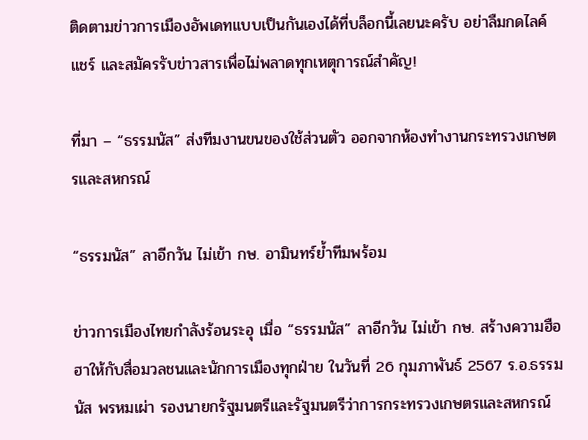ติดตามข่าวการเมืองอัพเดทแบบเป็นกันเองได้ที่บล็อกนี้เลยนะครับ อย่าลืมกดไลค์ แชร์ และสมัครรับข่าวสารเพื่อไม่พลาดทุกเหตุการณ์สำคัญ!

ที่มา – “ธรรมนัส” ส่งทีมงานขนของใช้ส่วนตัว ออกจากห้องทำงานกระทรวงเกษตรและสหกรณ์

“ธรรมนัส” ลาอีกวัน ไม่เข้า กษ. อามินทร์ย้ำทีมพร้อม

ข่าวการเมืองไทยกำลังร้อนระอุ เมื่อ “ธรรมนัส” ลาอีกวัน ไม่เข้า กษ. สร้างความฮือฮาให้กับสื่อมวลชนและนักการเมืองทุกฝ่าย ในวันที่ 26 กุมภาพันธ์ 2567 ร.อ.ธรรมนัส พรหมเผ่า รองนายกรัฐมนตรีและรัฐมนตรีว่าการกระทรวงเกษตรและสหกรณ์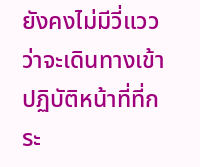ยังคงไม่มีวี่แววว่าจะเดินทางเข้าปฏิบัติหน้าที่ที่กระ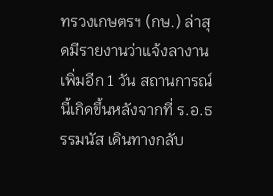ทรวงเกษตรฯ (กษ.) ล่าสุดมีรายงานว่าแจ้งลางานเพิ่มอีก 1 วัน สถานการณ์นี้เกิดขึ้นหลังจากที่ ร.อ.ธรรมนัส เดินทางกลับ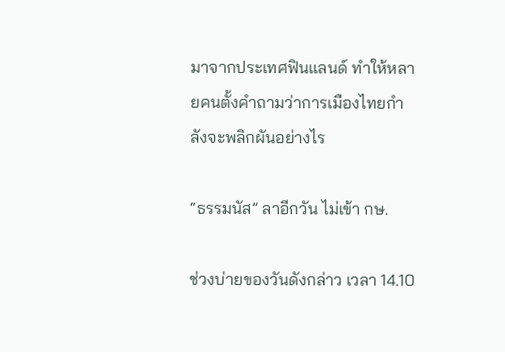มาจากประเทศฟินแลนด์ ทำให้หลายคนตั้งคำถามว่าการเมืองไทยกำลังจะพลิกผันอย่างไร

“ธรรมนัส” ลาอีกวัน ไม่เข้า กษ.

ช่วงบ่ายของวันดังกล่าว เวลา 14.10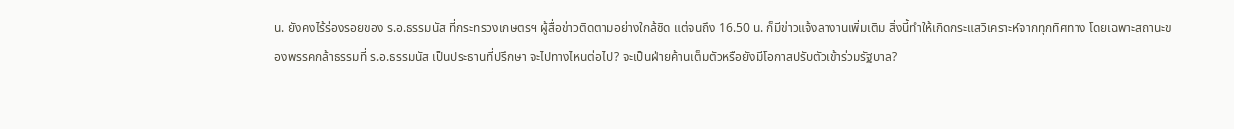น. ยังคงไร้ร่องรอยของ ร.อ.ธรรมนัส ที่กระทรวงเกษตรฯ ผู้สื่อข่าวติดตามอย่างใกล้ชิด แต่จนถึง 16.50 น. ก็มีข่าวแจ้งลางานเพิ่มเติม สิ่งนี้ทำให้เกิดกระแสวิเคราะห์จากทุกทิศทาง โดยเฉพาะสถานะของพรรคกล้าธรรมที่ ร.อ.ธรรมนัส เป็นประธานที่ปรึกษา จะไปทางไหนต่อไป? จะเป็นฝ่ายค้านเต็มตัวหรือยังมีโอกาสปรับตัวเข้าร่วมรัฐบาล?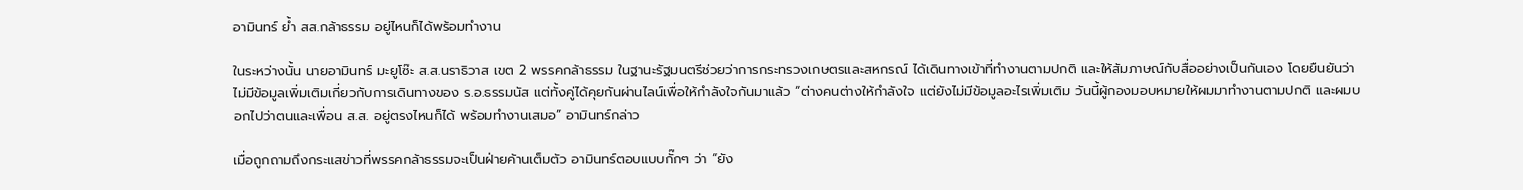อามินทร์ ย้ำ สส.กล้าธรรม อยู่ไหนก็ได้พร้อมทำงาน

ในระหว่างนั้น นายอามินทร์ มะยูโซ๊ะ ส.ส.นราธิวาส เขต 2 พรรคกล้าธรรม ในฐานะรัฐมนตรีช่วยว่าการกระทรวงเกษตรและสหกรณ์ ได้เดินทางเข้าที่ทำงานตามปกติ และให้สัมภาษณ์กับสื่ออย่างเป็นกันเอง โดยยืนยันว่าไม่มีข้อมูลเพิ่มเติมเกี่ยวกับการเดินทางของ ร.อ.ธรรมนัส แต่ทั้งคู่ได้คุยกันผ่านไลน์เพื่อให้กำลังใจกันมาแล้ว “ต่างคนต่างให้กำลังใจ แต่ยังไม่มีข้อมูลอะไรเพิ่มเติม วันนี้ผู้กองมอบหมายให้ผมมาทำงานตามปกติ และผมบอกไปว่าตนและเพื่อน ส.ส. อยู่ตรงไหนก็ได้ พร้อมทำงานเสมอ” อามินทร์กล่าว

เมื่อถูกถามถึงกระแสข่าวที่พรรคกล้าธรรมจะเป็นฝ่ายค้านเต็มตัว อามินทร์ตอบแบบกั๊กๆ ว่า “ยัง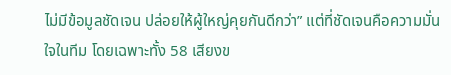ไม่มีข้อมูลชัดเจน ปล่อยให้ผู้ใหญ่คุยกันดีกว่า” แต่ที่ชัดเจนคือความมั่นใจในทีม โดยเฉพาะทั้ง 58 เสียงข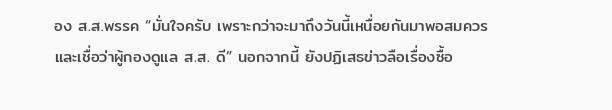อง ส.ส.พรรค “มั่นใจครับ เพราะกว่าจะมาถึงวันนี้เหนื่อยกันมาพอสมควร และเชื่อว่าผู้กองดูแล ส.ส. ดี” นอกจากนี้ ยังปฏิเสธข่าวลือเรื่องซื้อ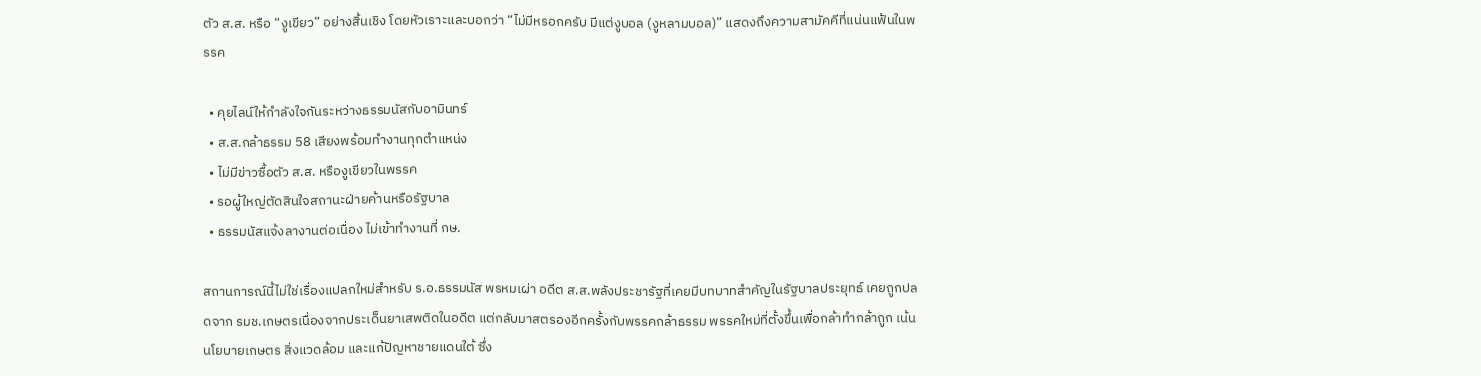ตัว ส.ส. หรือ “งูเขียว” อย่างสิ้นเชิง โดยหัวเราะและบอกว่า “ไม่มีหรอกครับ มีแต่งูบอล (งูหลามบอล)” แสดงถึงความสามัคคีที่แน่นแฟ้นในพรรค

  • คุยไลน์ให้กำลังใจกันระหว่างธรรมนัสกับอามินทร์
  • ส.ส.กล้าธรรม 58 เสียงพร้อมทำงานทุกตำแหน่ง
  • ไม่มีข่าวซื้อตัว ส.ส. หรืองูเขียวในพรรค
  • รอผู้ใหญ่ตัดสินใจสถานะฝ่ายค้านหรือรัฐบาล
  • ธรรมนัสแจ้งลางานต่อเนื่อง ไม่เข้าทำงานที่ กษ.

สถานการณ์นี้ไม่ใช่เรื่องแปลกใหม่สำหรับ ร.อ.ธรรมนัส พรหมเผ่า อดีต ส.ส.พลังประชารัฐที่เคยมีบทบาทสำคัญในรัฐบาลประยุทธ์ เคยถูกปลดจาก รมช.เกษตรเนื่องจากประเด็นยาเสพติดในอดีต แต่กลับมาสตรองอีกครั้งกับพรรคกล้าธรรม พรรคใหม่ที่ตั้งขึ้นเพื่อกล้าทำกล้าถูก เน้นนโยบายเกษตร สิ่งแวดล้อม และแก้ปัญหาชายแดนใต้ ซึ่ง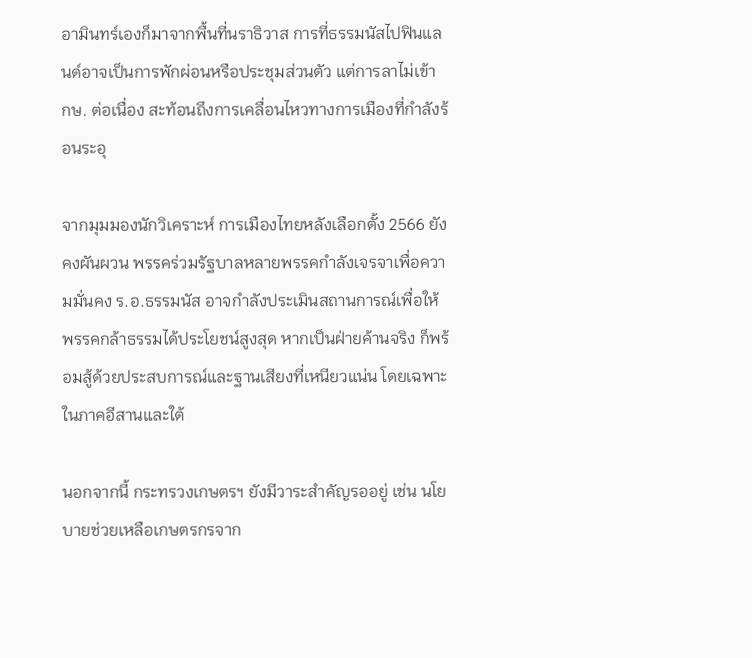อามินทร์เองก็มาจากพื้นที่นราธิวาส การที่ธรรมนัสไปฟินแลนด์อาจเป็นการพักผ่อนหรือประชุมส่วนตัว แต่การลาไม่เข้า กษ. ต่อเนื่อง สะท้อนถึงการเคลื่อนไหวทางการเมืองที่กำลังร้อนระอุ

จากมุมมองนักวิเคราะห์ การเมืองไทยหลังเลือกตั้ง 2566 ยังคงผันผวน พรรคร่วมรัฐบาลหลายพรรคกำลังเจรจาเพื่อความมั่นคง ร.อ.ธรรมนัส อาจกำลังประเมินสถานการณ์เพื่อให้พรรคกล้าธรรมได้ประโยชน์สูงสุด หากเป็นฝ่ายค้านจริง ก็พร้อมสู้ด้วยประสบการณ์และฐานเสียงที่เหนียวแน่น โดยเฉพาะในภาคอีสานและใต้

นอกจากนี้ กระทรวงเกษตรฯ ยังมีวาระสำคัญรออยู่ เช่น นโยบายช่วยเหลือเกษตรกรจาก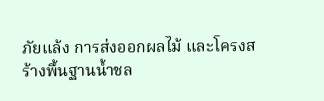ภัยแล้ง การส่งออกผลไม้ และโครงสร้างพื้นฐานน้ำชล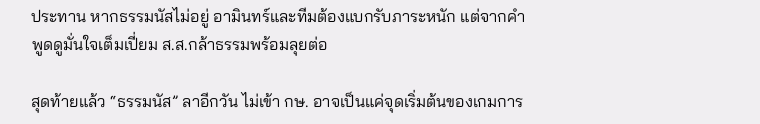ประทาน หากธรรมนัสไม่อยู่ อามินทร์และทีมต้องแบกรับภาระหนัก แต่จากคำพูดดูมั่นใจเต็มเปี่ยม ส.ส.กล้าธรรมพร้อมลุยต่อ

สุดท้ายแล้ว “ธรรมนัส” ลาอีกวัน ไม่เข้า กษ. อาจเป็นแค่จุดเริ่มต้นของเกมการ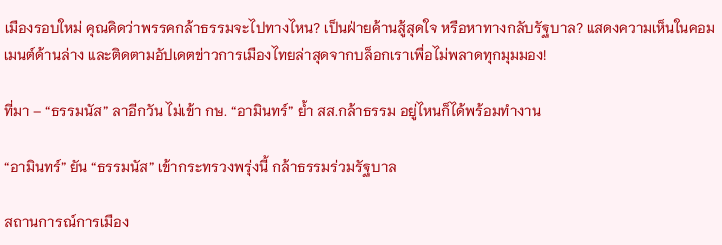เมืองรอบใหม่ คุณคิดว่าพรรคกล้าธรรมจะไปทางไหน? เป็นฝ่ายค้านสู้สุดใจ หรือหาทางกลับรัฐบาล? แสดงความเห็นในคอมเมนต์ด้านล่าง และติดตามอัปเดตข่าวการเมืองไทยล่าสุดจากบล็อกเราเพื่อไม่พลาดทุกมุมมอง!

ที่มา – “ธรรมนัส” ลาอีกวัน ไม่เข้า กษ. “อามินทร์” ย้ำ สส.กล้าธรรม อยู่ไหนก็ได้พร้อมทำงาน

“อามินทร์” ยัน “ธรรมนัส” เข้ากระทรวงพรุ่งนี้ กล้าธรรมร่วมรัฐบาล

สถานการณ์การเมือง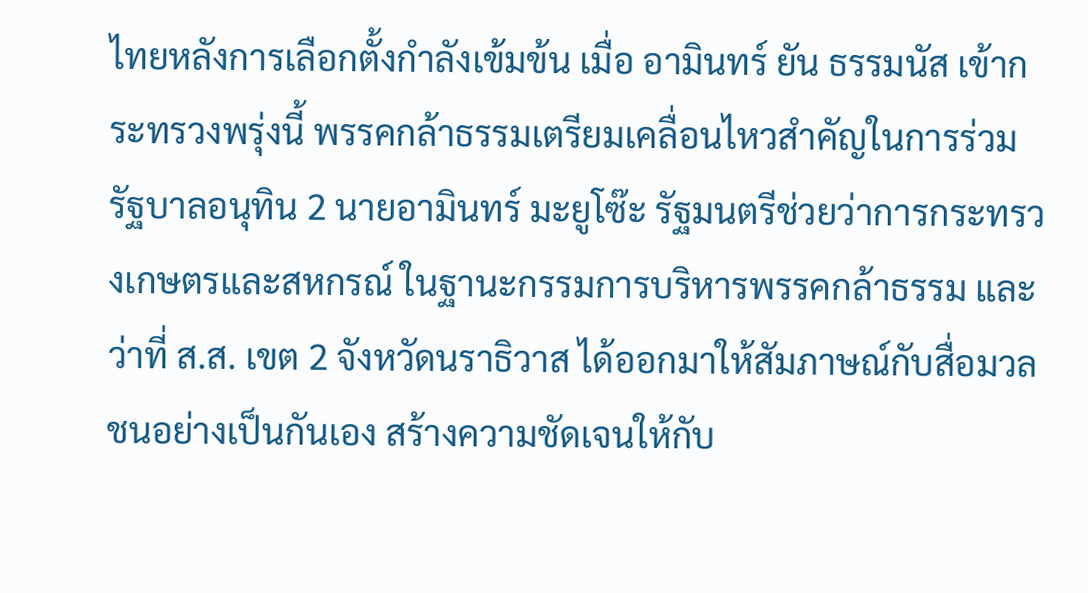ไทยหลังการเลือกตั้งกำลังเข้มข้น เมื่อ อามินทร์ ยัน ธรรมนัส เข้ากระทรวงพรุ่งนี้ พรรคกล้าธรรมเตรียมเคลื่อนไหวสำคัญในการร่วมรัฐบาลอนุทิน 2 นายอามินทร์ มะยูโซ๊ะ รัฐมนตรีช่วยว่าการกระทรวงเกษตรและสหกรณ์ ในฐานะกรรมการบริหารพรรคกล้าธรรม และว่าที่ ส.ส. เขต 2 จังหวัดนราธิวาส ได้ออกมาให้สัมภาษณ์กับสื่อมวลชนอย่างเป็นกันเอง สร้างความชัดเจนให้กับ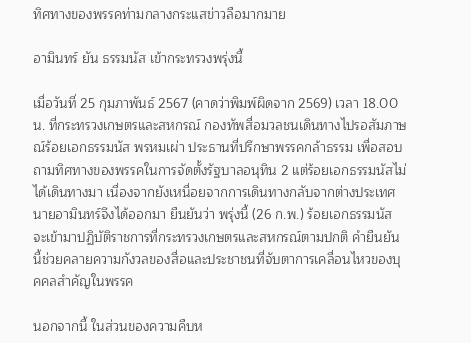ทิศทางของพรรคท่ามกลางกระแสข่าวลือมากมาย

อามินทร์ ยัน ธรรมนัส เข้ากระทรวงพรุ่งนี้

เมื่อวันที่ 25 กุมภาพันธ์ 2567 (คาดว่าพิมพ์ผิดจาก 2569) เวลา 18.00 น. ที่กระทรวงเกษตรและสหกรณ์ กองทัพสื่อมวลชนเดินทางไปรอสัมภาษณ์ร้อยเอกธรรมนัส พรหมเผ่า ประธานที่ปรึกษาพรรคกล้าธรรม เพื่อสอบถามทิศทางของพรรคในการจัดตั้งรัฐบาลอนุทิน 2 แต่ร้อยเอกธรรมนัสไม่ได้เดินทางมา เนื่องจากยังเหนื่อยจากการเดินทางกลับจากต่างประเทศ นายอามินทร์จึงได้ออกมา ยืนยันว่า พรุ่งนี้ (26 ก.พ.) ร้อยเอกธรรมนัส จะเข้ามาปฏิบัติราชการที่กระทรวงเกษตรและสหกรณ์ตามปกติ คำยืนยันนี้ช่วยคลายความกังวลของสื่อและประชาชนที่จับตาการเคลื่อนไหวของบุคคลสำคัญในพรรค

นอกจากนี้ ในส่วนของความคืบห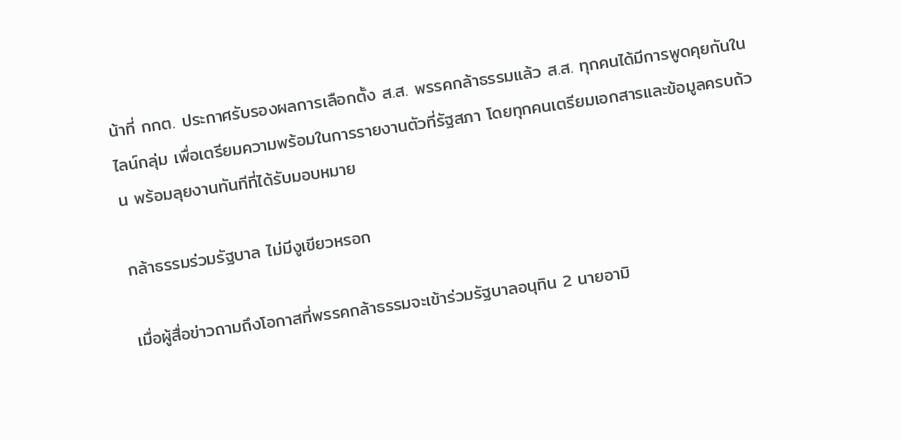น้าที่ กกต. ประกาศรับรองผลการเลือกตั้ง ส.ส. พรรคกล้าธรรมแล้ว ส.ส. ทุกคนได้มีการพูดคุยกันในไลน์กลุ่ม เพื่อเตรียมความพร้อมในการรายงานตัวที่รัฐสภา โดยทุกคนเตรียมเอกสารและข้อมูลครบถ้วน พร้อมลุยงานทันทีที่ได้รับมอบหมาย

กล้าธรรมร่วมรัฐบาล ไม่มีงูเขียวหรอก

เมื่อผู้สื่อข่าวถามถึงโอกาสที่พรรคกล้าธรรมจะเข้าร่วมรัฐบาลอนุทิน 2 นายอามิ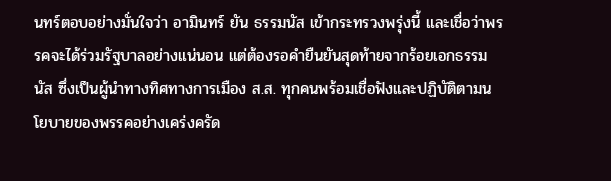นทร์ตอบอย่างมั่นใจว่า อามินทร์ ยัน ธรรมนัส เข้ากระทรวงพรุ่งนี้ และเชื่อว่าพรรคจะได้ร่วมรัฐบาลอย่างแน่นอน แต่ต้องรอคำยืนยันสุดท้ายจากร้อยเอกธรรมนัส ซึ่งเป็นผู้นำทางทิศทางการเมือง ส.ส. ทุกคนพร้อมเชื่อฟังและปฏิบัติตามนโยบายของพรรคอย่างเคร่งครัด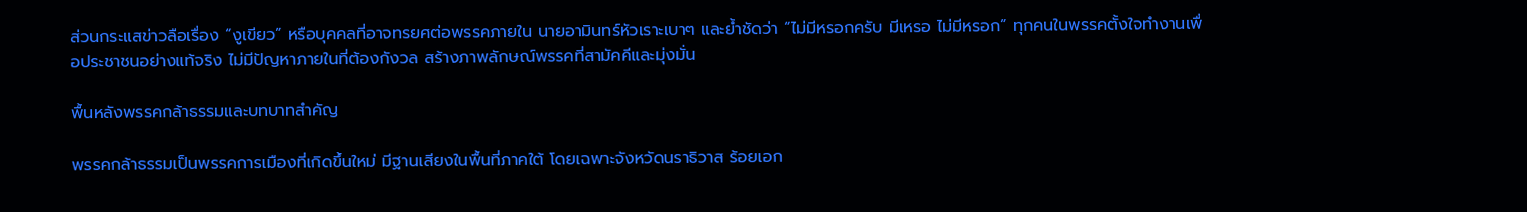ส่วนกระแสข่าวลือเรื่อง “งูเขียว” หรือบุคคลที่อาจทรยศต่อพรรคภายใน นายอามินทร์หัวเราะเบาๆ และย้ำชัดว่า “ไม่มีหรอกครับ มีเหรอ ไม่มีหรอก” ทุกคนในพรรคตั้งใจทำงานเพื่อประชาชนอย่างแท้จริง ไม่มีปัญหาภายในที่ต้องกังวล สร้างภาพลักษณ์พรรคที่สามัคคีและมุ่งมั่น

พื้นหลังพรรคกล้าธรรมและบทบาทสำคัญ

พรรคกล้าธรรมเป็นพรรคการเมืองที่เกิดขึ้นใหม่ มีฐานเสียงในพื้นที่ภาคใต้ โดยเฉพาะจังหวัดนราธิวาส ร้อยเอก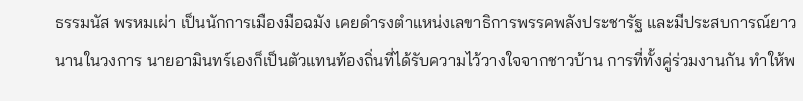ธรรมนัส พรหมเผ่า เป็นนักการเมืองมือฉมัง เคยดำรงตำแหน่งเลขาธิการพรรคพลังประชารัฐ และมีประสบการณ์ยาวนานในวงการ นายอามินทร์เองก็เป็นตัวแทนท้องถิ่นที่ได้รับความไว้วางใจจากชาวบ้าน การที่ทั้งคู่ร่วมงานกัน ทำให้พ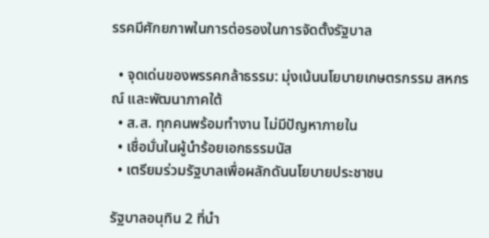รรคมีศักยภาพในการต่อรองในการจัดตั้งรัฐบาล

  • จุดเด่นของพรรคกล้าธรรม: มุ่งเน้นนโยบายเกษตรกรรม สหกรณ์ และพัฒนาภาคใต้
  • ส.ส. ทุกคนพร้อมทำงาน ไม่มีปัญหาภายใน
  • เชื่อมั่นในผู้นำร้อยเอกธรรมนัส
  • เตรียมร่วมรัฐบาลเพื่อผลักดันนโยบายประชาชน

รัฐบาลอนุทิน 2 ที่นำ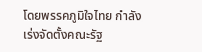โดยพรรคภูมิใจไทย กำลังเร่งจัดตั้งคณะรัฐ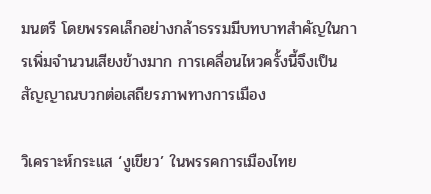มนตรี โดยพรรคเล็กอย่างกล้าธรรมมีบทบาทสำคัญในการเพิ่มจำนวนเสียงข้างมาก การเคลื่อนไหวครั้งนี้จึงเป็นสัญญาณบวกต่อเสถียรภาพทางการเมือง

วิเคราะห์กระแส ‘งูเขียว’ ในพรรคการเมืองไทย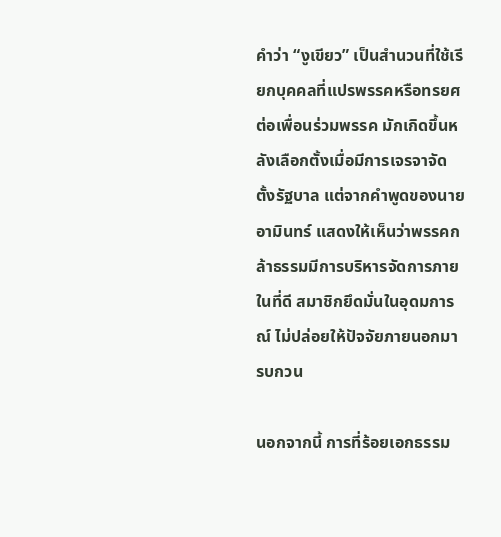คำว่า “งูเขียว” เป็นสำนวนที่ใช้เรียกบุคคลที่แปรพรรคหรือทรยศต่อเพื่อนร่วมพรรค มักเกิดขึ้นหลังเลือกตั้งเมื่อมีการเจรจาจัดตั้งรัฐบาล แต่จากคำพูดของนายอามินทร์ แสดงให้เห็นว่าพรรคกล้าธรรมมีการบริหารจัดการภายในที่ดี สมาชิกยึดมั่นในอุดมการณ์ ไม่ปล่อยให้ปัจจัยภายนอกมารบกวน

นอกจากนี้ การที่ร้อยเอกธรรม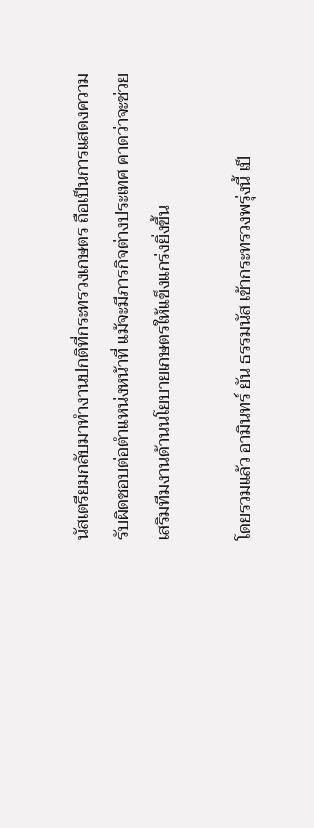นัสเตรียมกลับมาทำงานปกติที่กระทรวงเกษตร ถือเป็นการแสดงความรับผิดชอบต่อตำแหน่งหน้าที่ แม้จะมีภารกิจต่างประเทศ คาดว่าจะช่วยเสริมทีมงานด้านนโยบายเกษตรให้แข็งแกร่งยิ่งขึ้น

โดยรวมแล้ว อามินทร์ ยัน ธรรมนัส เข้ากระทรวงพรุ่งนี้ เป็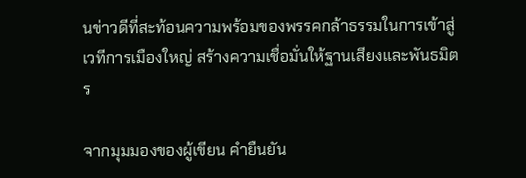นข่าวดีที่สะท้อนความพร้อมของพรรคกล้าธรรมในการเข้าสู่เวทีการเมืองใหญ่ สร้างความเชื่อมั่นให้ฐานเสียงและพันธมิตร

จากมุมมองของผู้เขียน คำยืนยัน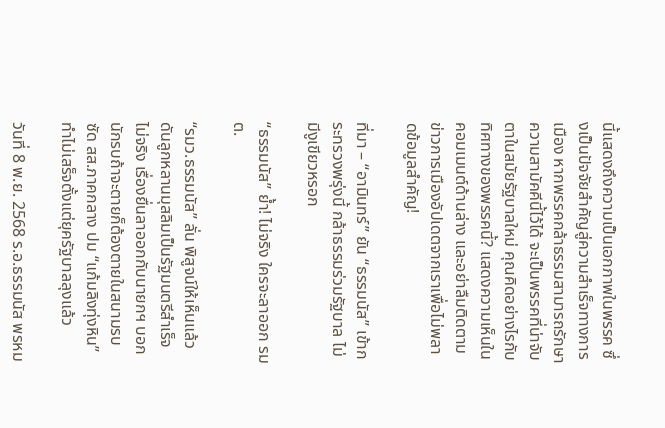นี้แสดงถึงความเป็นเอกภาพในพรรค ซึ่งเป็นปัจจัยสำคัญสู่ความสำเร็จทางการเมือง หากพรรคกล้าธรรมสามารถรักษาความสามัคคีนี้ไว้ได้ จะเป็นพรรคที่น่าจับตาในสมัยรัฐบาลใหม่ คุณคิดอย่างไรกับทิศทางของพรรคนี้? แสดงความเห็นในคอมเมนต์ด้านล่าง และอย่าลืมติดตามข่าวการเมืองอัปเดตจากเราเพื่อไม่พลาดข้อมูลสำคัญ!

ที่มา – “อามินทร์” ยัน “ธรรมนัส” เข้ากระทรวงพรุ่งนี้ กล้าธรรมร่วมรัฐบาล ไม่มีงูเขียวหรอก

“ธรรมนัส” ย้ำ! ไม่จริง ใครจะลาออก รมต.

“รมว.ธรรมนัส” ลั่น พิสูจน์ให้เห็นแล้ว ดันลูกหลานมุสลิมเป็นรัฐมนตรีสำเร็จ ไม่จริง เรื่องยื่นลาออกกับนายกฯ บอกนักรบถ้าจะตายก็ต้องตายในสนามรบ ซัด สส.ภาคกลาง ปม “แก้มลิงทุ่งหิน” ทำไม่เสร็จตั้งแต่ยุครัฐบาลลุงแล้ว

วันที่ 8 พ.ย. 2568 ร.อ.ธรรมนัส พรหม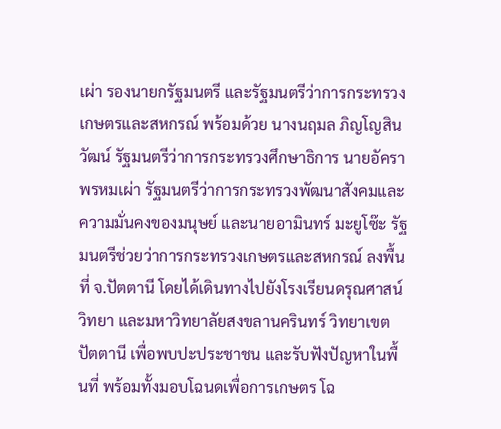เผ่า รองนายกรัฐมนตรี และรัฐมนตรีว่าการกระทรวงเกษตรและสหกรณ์ พร้อมด้วย นางนฤมล ภิญโญสินวัฒน์ รัฐมนตรีว่าการกระทรวงศึกษาธิการ นายอัครา พรหมเผ่า รัฐมนตรีว่าการกระทรวงพัฒนาสังคมและความมั่นคงของมนุษย์ และนายอามินทร์ มะยูโซ๊ะ รัฐมนตรีช่วยว่าการกระทรวงเกษตรและสหกรณ์ ลงพื้นที่ จ.ปัตตานี โดยได้เดินทางไปยังโรงเรียนดรุณศาสน์วิทยา และมหาวิทยาลัยสงขลานครินทร์ วิทยาเขตปัตตานี เพื่อพบปะประชาชน และรับฟังปัญหาในพื้นที่ พร้อมทั้งมอบโฉนดเพื่อการเกษตร โฉ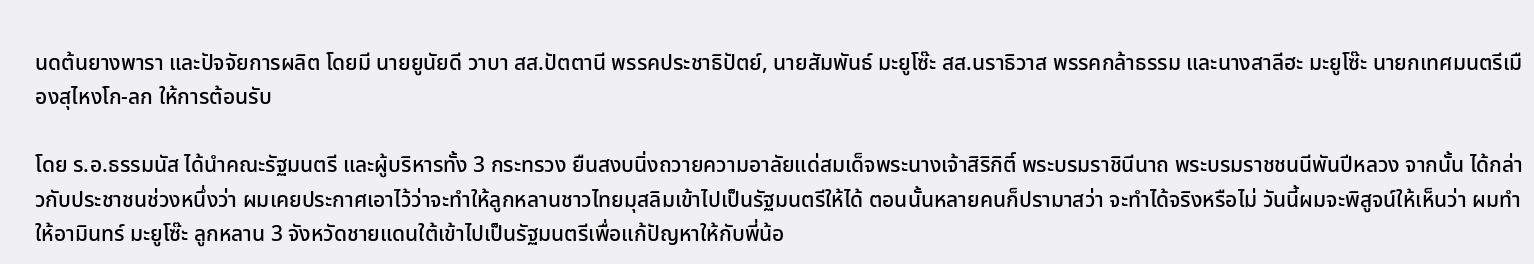นดต้นยางพารา และปัจจัยการผลิต โดยมี นายยูนัยดี วาบา สส.ปัตตานี พรรคประชาธิปัตย์, นายสัมพันธ์ มะยูโซ๊ะ สส.นราธิวาส พรรคกล้าธรรม และนางสาลีฮะ มะยูโซ๊ะ นายกเทศมนตรีเมืองสุไหงโก-ลก ให้การต้อนรับ

โดย ร.อ.ธรรมนัส ได้นำคณะรัฐมนตรี และผู้บริหารทั้ง 3 กระทรวง ยืนสงบนิ่งถวายความอาลัยแด่สมเด็จพระนางเจ้าสิริกิติ์ พระบรมราชินีนาถ พระบรมราชชนนีพันปีหลวง จากนั้น ได้กล่าวกับประชาชนช่วงหนึ่งว่า ผมเคยประกาศเอาไว้ว่าจะทำให้ลูกหลานชาวไทยมุสลิมเข้าไปเป็นรัฐมนตรีให้ได้ ตอนนั้นหลายคนก็ปรามาสว่า จะทำได้จริงหรือไม่ วันนี้ผมจะพิสูจน์ให้เห็นว่า ผมทำให้อามินทร์ มะยูโซ๊ะ ลูกหลาน 3 จังหวัดชายแดนใต้เข้าไปเป็นรัฐมนตรีเพื่อแก้ปัญหาให้กับพี่น้อ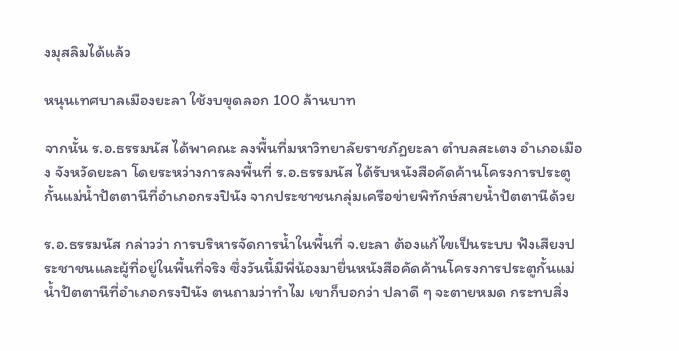งมุสลิมได้แล้ว

หนุนเทศบาลเมืองยะลา ใช้งบขุดลอก 100 ล้านบาท

จากนั้น ร.อ.ธรรมนัส ได้พาคณะ ลงพื้นที่มหาวิทยาลัยราชภัฏยะลา ตำบลสะเตง อำเภอเมือง จังหวัดยะลา โดยระหว่างการลงพื้นที่ ร.อ.ธรรมนัส ได้รับหนังสือคัดค้านโครงการประตูกั้นแม่น้ำปัตตานีที่อำเภอกรงปินัง จากประชาชนกลุ่มเครือข่ายพิทักษ์สายน้ำปัตตานีด้วย

ร.อ.ธรรมนัส กล่าวว่า การบริหารจัดการน้ำในพื้นที่ จ.ยะลา ต้องแก้ไขเป็นระบบ ฟังเสียงประชาชนและผู้ที่อยู่ในพื้นที่จริง ซึ่งวันนี้มีพี่น้องมายื่นหนังสือคัดค้านโครงการประตูกั้นแม่น้ำปัตตานีที่อำเภอกรงปินัง ตนถามว่าทำไม เขาก็บอกว่า ปลาดี ๆ จะตายหมด กระทบสิ่ง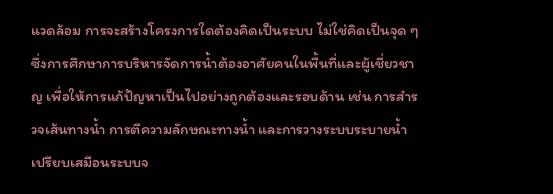แวดล้อม การจะสร้างโครงการใดต้องคิดเป็นระบบ ไม่ใช่คิดเป็นจุด ๆ ซึ่งการศึกษาการบริหารจัดการน้ำต้องอาศัยคนในพื้นที่และผู้เชี่ยวชาญ เพื่อให้การแก้ปัญหาเป็นไปอย่างถูกต้องและรอบด้าน เช่น การสำรวจเส้นทางน้ำ การตีความลักษณะทางน้ำ และการวางระบบระบายน้ำ เปรียบเสมือนระบบจ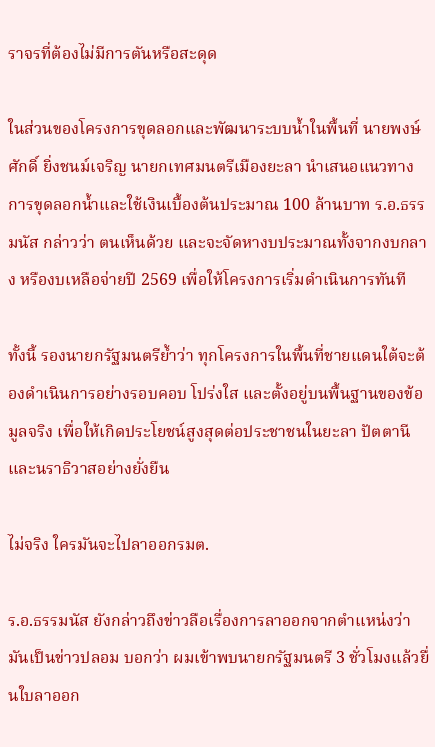ราจรที่ต้องไม่มีการตันหรือสะดุด

ในส่วนของโครงการขุดลอกและพัฒนาระบบน้ำในพื้นที่ นายพงษ์ศักดิ์ ยิ่งชนม์เจริญ นายกเทศมนตรีเมืองยะลา นำเสนอแนวทางการขุดลอกน้ำและใช้เงินเบื้องต้นประมาณ 100 ล้านบาท ร.อ.ธรรมนัส กล่าวว่า ตนเห็นด้วย และจะจัดหางบประมาณทั้งจากงบกลาง หรืองบเหลือจ่ายปี 2569 เพื่อให้โครงการเริ่มดำเนินการทันที

ทั้งนี้ รองนายกรัฐมนตรีย้ำว่า ทุกโครงการในพื้นที่ชายแดนใต้จะต้องดำเนินการอย่างรอบคอบ โปร่งใส และตั้งอยู่บนพื้นฐานของข้อมูลจริง เพื่อให้เกิดประโยชน์สูงสุดต่อประชาชนในยะลา ปัตตานี และนราธิวาสอย่างยั่งยืน

ไม่จริง ใครมันจะไปลาออกรมต.

ร.อ.ธรรมนัส ยังกล่าวถึงข่าวลือเรื่องการลาออกจากตำแหน่งว่า มันเป็นข่าวปลอม บอกว่า ผมเข้าพบนายกรัฐมนตรี 3 ชั่วโมงแล้วยื่นใบลาออก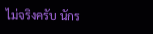ไม่จริงครับ นักร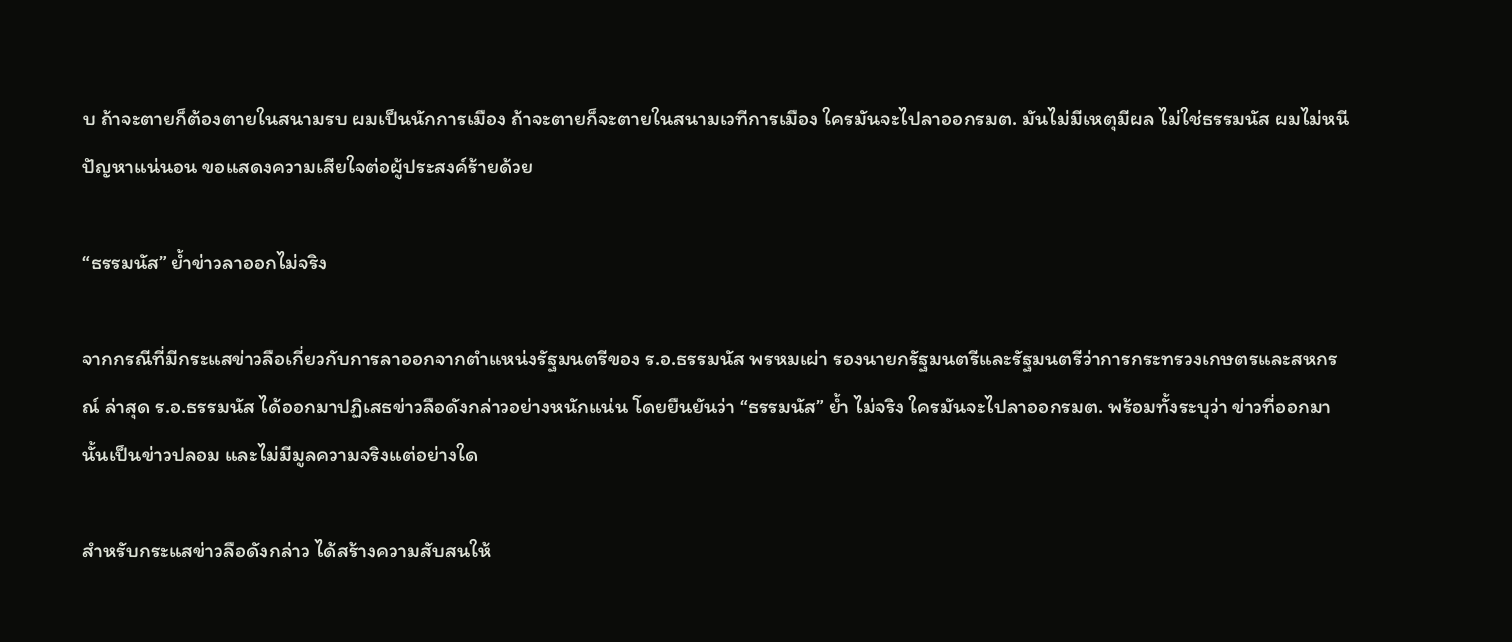บ ถ้าจะตายก็ต้องตายในสนามรบ ผมเป็นนักการเมือง ถ้าจะตายก็จะตายในสนามเวทีการเมือง ใครมันจะไปลาออกรมต. มันไม่มีเหตุมีผล ไม่ใช่ธรรมนัส ผมไม่หนีปัญหาแน่นอน ขอแสดงความเสียใจต่อผู้ประสงค์ร้ายด้วย

“ธรรมนัส” ย้ำข่าวลาออกไม่จริง

จากกรณีที่มีกระแสข่าวลือเกี่ยวกับการลาออกจากตำแหน่งรัฐมนตรีของ ร.อ.ธรรมนัส พรหมเผ่า รองนายกรัฐมนตรีและรัฐมนตรีว่าการกระทรวงเกษตรและสหกรณ์ ล่าสุด ร.อ.ธรรมนัส ได้ออกมาปฏิเสธข่าวลือดังกล่าวอย่างหนักแน่น โดยยืนยันว่า “ธรรมนัส” ย้ำ ไม่จริง ใครมันจะไปลาออกรมต. พร้อมทั้งระบุว่า ข่าวที่ออกมานั้นเป็นข่าวปลอม และไม่มีมูลความจริงแต่อย่างใด

สำหรับกระแสข่าวลือดังกล่าว ได้สร้างความสับสนให้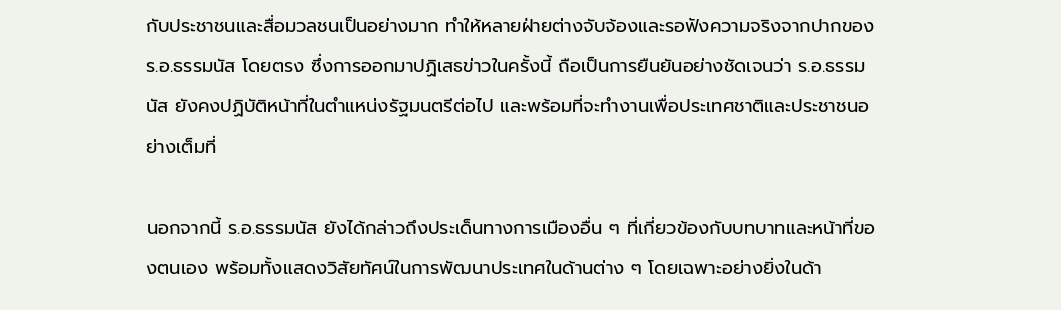กับประชาชนและสื่อมวลชนเป็นอย่างมาก ทำให้หลายฝ่ายต่างจับจ้องและรอฟังความจริงจากปากของ ร.อ.ธรรมนัส โดยตรง ซึ่งการออกมาปฏิเสธข่าวในครั้งนี้ ถือเป็นการยืนยันอย่างชัดเจนว่า ร.อ.ธรรมนัส ยังคงปฏิบัติหน้าที่ในตำแหน่งรัฐมนตรีต่อไป และพร้อมที่จะทำงานเพื่อประเทศชาติและประชาชนอย่างเต็มที่

นอกจากนี้ ร.อ.ธรรมนัส ยังได้กล่าวถึงประเด็นทางการเมืองอื่น ๆ ที่เกี่ยวข้องกับบทบาทและหน้าที่ของตนเอง พร้อมทั้งแสดงวิสัยทัศน์ในการพัฒนาประเทศในด้านต่าง ๆ โดยเฉพาะอย่างยิ่งในด้า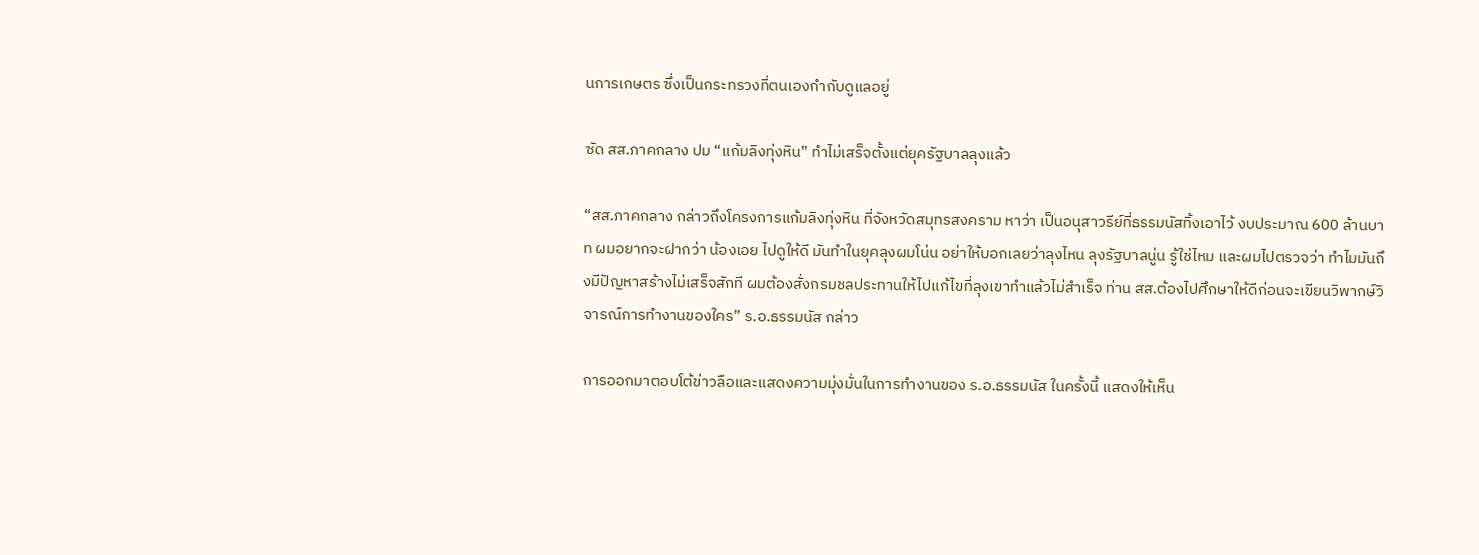นการเกษตร ซึ่งเป็นกระทรวงที่ตนเองกำกับดูแลอยู่

ซัด สส.ภาคกลาง ปม “แก้มลิงทุ่งหิน” ทำไม่เสร็จตั้งแต่ยุครัฐบาลลุงแล้ว

“สส.ภาคกลาง กล่าวถึงโครงการแก้มลิงทุ่งหิน ที่จังหวัดสมุทรสงคราม หาว่า เป็นอนุสาวรีย์ที่ธรรมนัสทิ้งเอาไว้ งบประมาณ 600 ล้านบาท ผมอยากจะฝากว่า น้องเอย ไปดูให้ดี มันทำในยุคลุงผมโน่น อย่าให้บอกเลยว่าลุงไหน ลุงรัฐบาลนู่น รู้ใช่ไหม และผมไปตรวจว่า ทำไมมันถึงมีปัญหาสร้างไม่เสร็จสักที ผมต้องสั่งกรมชลประทานให้ไปแก้ไขที่ลุงเขาทำแล้วไม่สำเร็จ ท่าน สส.ต้องไปศึกษาให้ดีก่อนจะเขียนวิพากษ์วิจารณ์การทำงานของใคร” ร.อ.ธรรมนัส กล่าว

การออกมาตอบโต้ข่าวลือและแสดงความมุ่งมั่นในการทำงานของ ร.อ.ธรรมนัส ในครั้งนี้ แสดงให้เห็น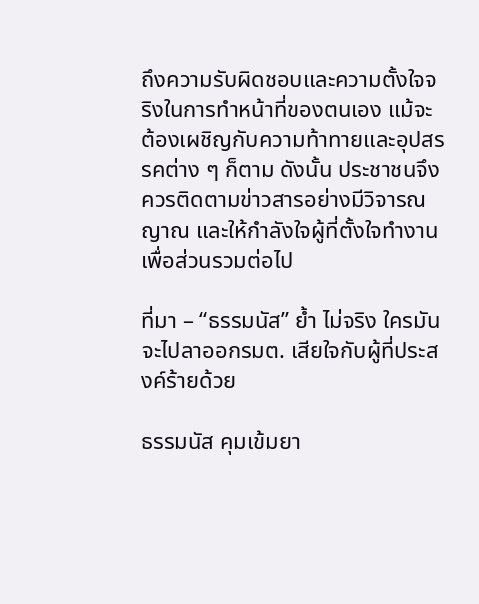ถึงความรับผิดชอบและความตั้งใจจริงในการทำหน้าที่ของตนเอง แม้จะต้องเผชิญกับความท้าทายและอุปสรรคต่าง ๆ ก็ตาม ดังนั้น ประชาชนจึงควรติดตามข่าวสารอย่างมีวิจารณญาณ และให้กำลังใจผู้ที่ตั้งใจทำงานเพื่อส่วนรวมต่อไป

ที่มา – “ธรรมนัส” ย้ำ ไม่จริง ใครมันจะไปลาออกรมต. เสียใจกับผู้ที่ประสงค์ร้ายด้วย

ธรรมนัส คุมเข้มยา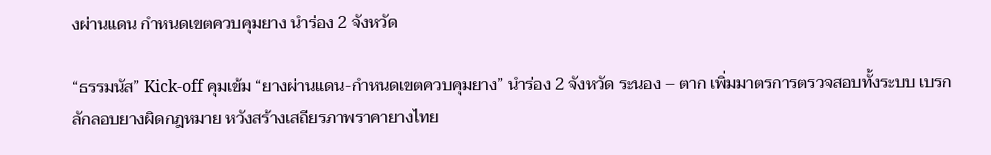งผ่านแดน กำหนดเขตควบคุมยาง นำร่อง 2 จังหวัด

“ธรรมนัส” Kick-off คุมเข้ม “ยางผ่านแดน-กำหนดเขตควบคุมยาง” นำร่อง 2 จังหวัด ระนอง – ตาก เพิ่มมาตรการตรวจสอบทั้งระบบ เบรก ลักลอบยางผิดกฎหมาย หวังสร้างเสถียรภาพราคายางไทย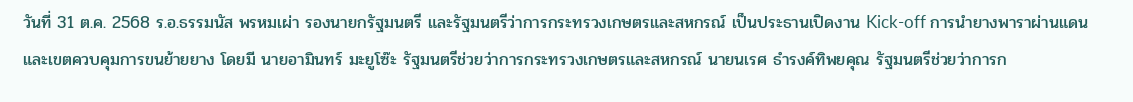วันที่ 31 ต.ค. 2568 ร.อ.ธรรมนัส พรหมเผ่า รองนายกรัฐมนตรี และรัฐมนตรีว่าการกระทรวงเกษตรและสหกรณ์ เป็นประธานเปิดงาน Kick-off การนำยางพาราผ่านแดนและเขตควบคุมการขนย้ายยาง โดยมี นายอามินทร์ มะยูโซ๊ะ รัฐมนตรีช่วยว่าการกระทรวงเกษตรและสหกรณ์ นายนเรศ ธำรงค์ทิพยคุณ รัฐมนตรีช่วยว่าการก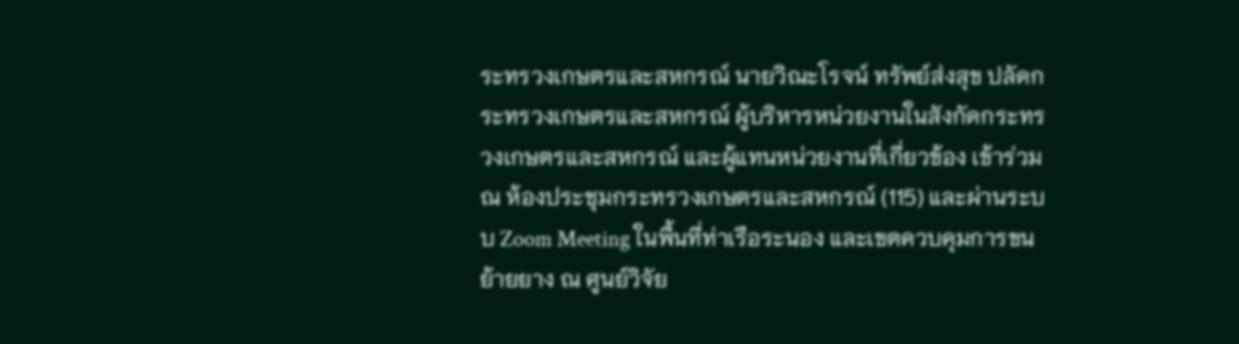ระทรวงเกษตรและสหกรณ์ นายวิณะโรจน์ ทรัพย์ส่งสุข ปลัดกระทรวงเกษตรและสหกรณ์ ผู้บริหารหน่วยงานในสังกัดกระทรวงเกษตรและสหกรณ์ และผู้แทนหน่วยงานที่เกี่ยวข้อง เข้าร่วม ณ ห้องประชุมกระทรวงเกษตรและสหกรณ์ (115) และผ่านระบบ Zoom Meeting ในพื้นที่ท่าเรือระนอง และเขตควบคุมการขนย้ายยาง ณ ศูนย์วิจัย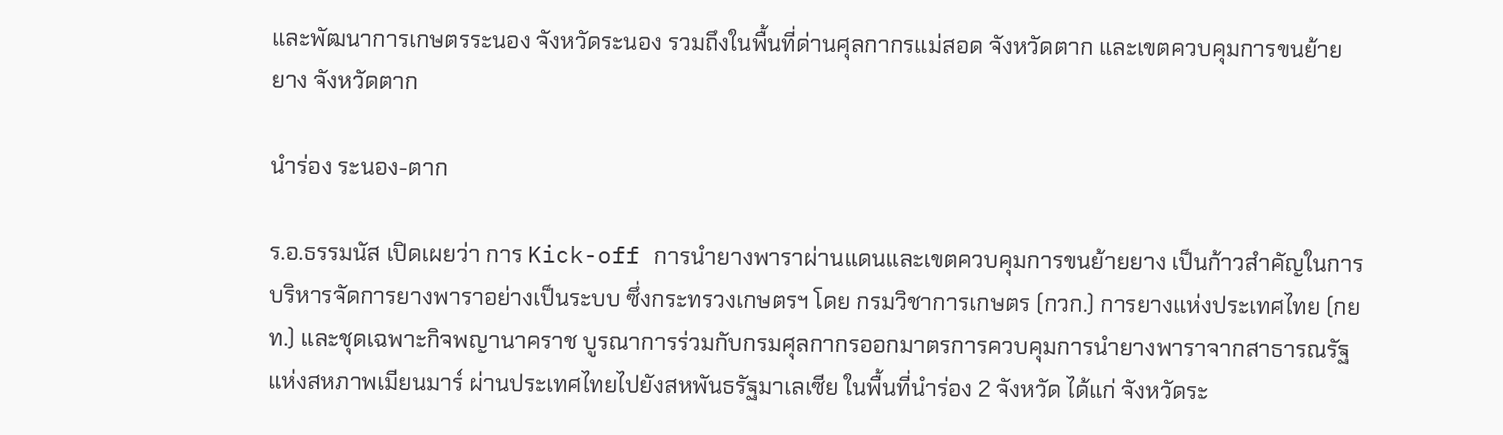และพัฒนาการเกษตรระนอง จังหวัดระนอง รวมถึงในพื้นที่ด่านศุลกากรแม่สอด จังหวัดตาก และเขตควบคุมการขนย้ายยาง จังหวัดตาก

นำร่อง ระนอง-ตาก

ร.อ.ธรรมนัส เปิดเผยว่า การ Kick-off การนำยางพาราผ่านแดนและเขตควบคุมการขนย้ายยาง เป็นก้าวสำคัญในการบริหารจัดการยางพาราอย่างเป็นระบบ ซึ่งกระทรวงเกษตรฯ โดย กรมวิชาการเกษตร (กวก.) การยางแห่งประเทศไทย (กยท.) และชุดเฉพาะกิจพญานาคราช บูรณาการร่วมกับกรมศุลกากรออกมาตรการควบคุมการนำยางพาราจากสาธารณรัฐแห่งสหภาพเมียนมาร์ ผ่านประเทศไทยไปยังสหพันธรัฐมาเลเซีย ในพื้นที่นำร่อง 2 จังหวัด ได้แก่ จังหวัดระ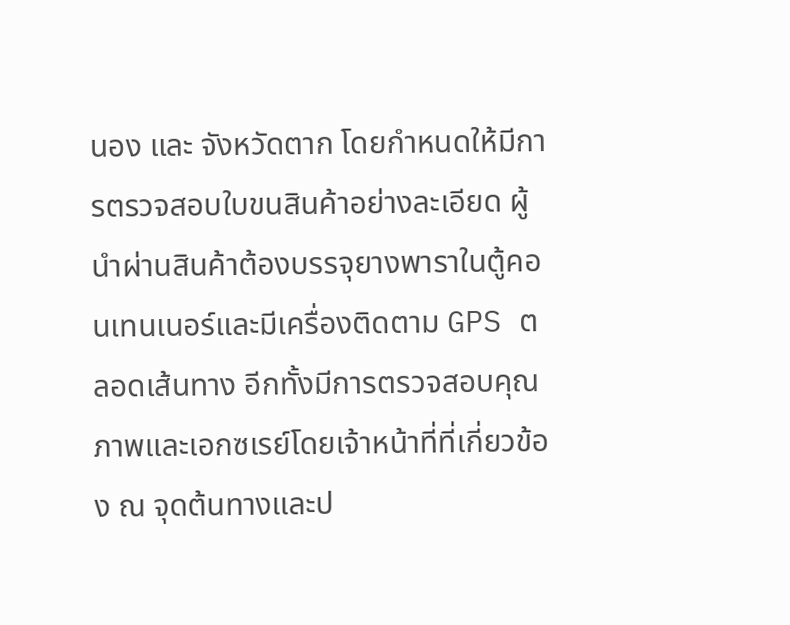นอง และ จังหวัดตาก โดยกำหนดให้มีการตรวจสอบใบขนสินค้าอย่างละเอียด ผู้นำผ่านสินค้าต้องบรรจุยางพาราในตู้คอนเทนเนอร์และมีเครื่องติดตาม GPS ตลอดเส้นทาง อีกทั้งมีการตรวจสอบคุณภาพและเอกซเรย์โดยเจ้าหน้าที่ที่เกี่ยวข้อง ณ จุดต้นทางและป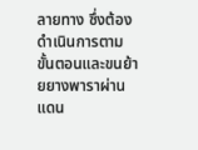ลายทาง ซึ่งต้องดำเนินการตามขั้นตอนและขนย้ายยางพาราผ่านแดน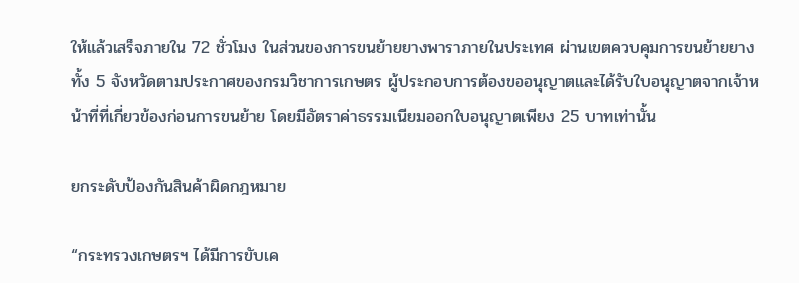ให้แล้วเสร็จภายใน 72 ชั่วโมง ในส่วนของการขนย้ายยางพาราภายในประเทศ ผ่านเขตควบคุมการขนย้ายยาง ทั้ง 5 จังหวัดตามประกาศของกรมวิชาการเกษตร ผู้ประกอบการต้องขออนุญาตและได้รับใบอนุญาตจากเจ้าหน้าที่ที่เกี่ยวข้องก่อนการขนย้าย โดยมีอัตราค่าธรรมเนียมออกใบอนุญาตเพียง 25 บาทเท่านั้น

ยกระดับป้องกันสินค้าผิดกฎหมาย

“กระทรวงเกษตรฯ ได้มีการขับเค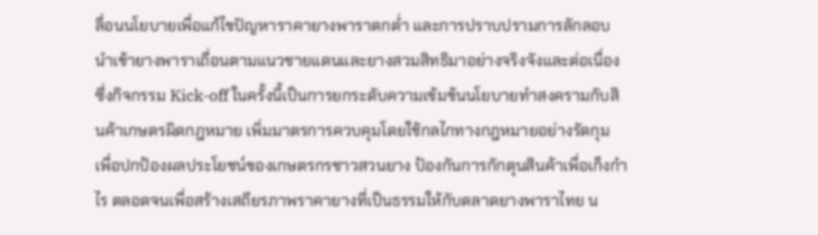ลื่อนนโยบายเพื่อแก้ไขปัญหาราคายางพาราตกต่ำ และการปราบปรามการลักลอบนำเข้ายางพาราเถื่อนตามแนวชายแดนและยางสวมสิทธิมาอย่างจริงจังและต่อเนื่อง ซึ่งกิจกรรม Kick-off ในครั้งนี้เป็นการยกระดับความเข้มข้นนโยบายทำสงครามกับสินค้าเกษตรผิดกฎหมาย เพิ่มมาตรการควบคุมโดยใช้กลไกทางกฎหมายอย่างรัดกุม เพื่อปกป้องผลประโยชน์ของเกษตรกรชาวสวนยาง ป้องกันการกักตุนสินค้าเพื่อเก็งกำไร ตลอดจนเพื่อสร้างเสถียรภาพราคายางที่เป็นธรรมให้กับตลาดยางพาราไทย น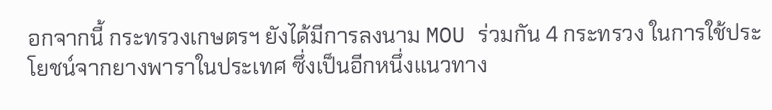อกจากนี้ กระทรวงเกษตรฯ ยังได้มีการลงนาม MOU ร่วมกัน 4 กระทรวง ในการใช้ประโยชน์จากยางพาราในประเทศ ซึ่งเป็นอีกหนึ่งแนวทาง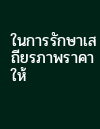ในการรักษาเสถียรภาพราคาให้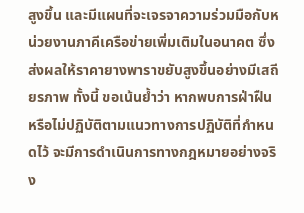สูงขึ้น และมีแผนที่จะเจรจาความร่วมมือกับหน่วยงานภาคีเครือข่ายเพิ่มเติมในอนาคต ซึ่งส่งผลให้ราคายางพาราขยับสูงขึ้นอย่างมีเสถียรภาพ ทั้งนี้ ขอเน้นย้ำว่า หากพบการฝ่าฝืนหรือไม่ปฏิบัติตามแนวทางการปฏิบัติที่กำหนดไว้ จะมีการดำเนินการทางกฎหมายอย่างจริง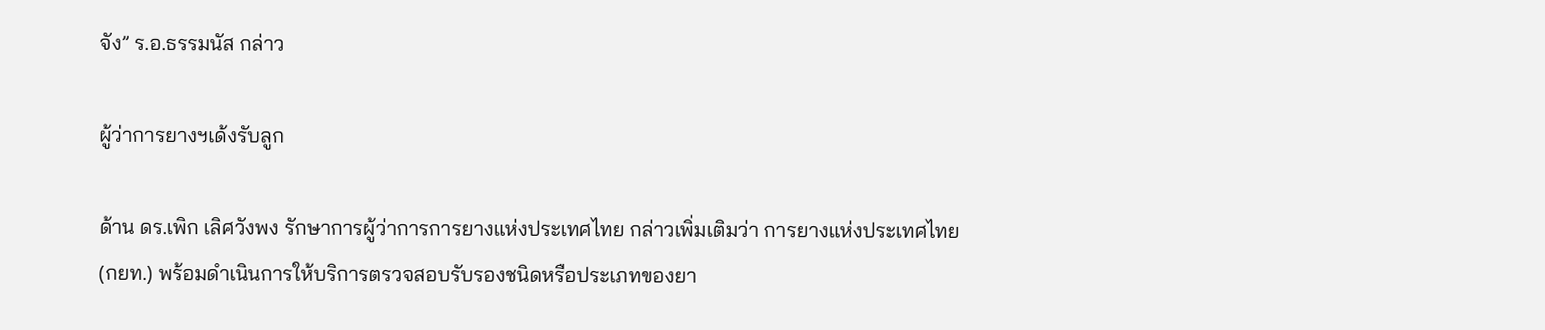จัง” ร.อ.ธรรมนัส กล่าว

ผู้ว่าการยางฯเด้งรับลูก

ด้าน ดร.เพิก เลิศวังพง รักษาการผู้ว่าการการยางแห่งประเทศไทย กล่าวเพิ่มเติมว่า การยางแห่งประเทศไทย (กยท.) พร้อมดำเนินการให้บริการตรวจสอบรับรองชนิดหรือประเภทของยา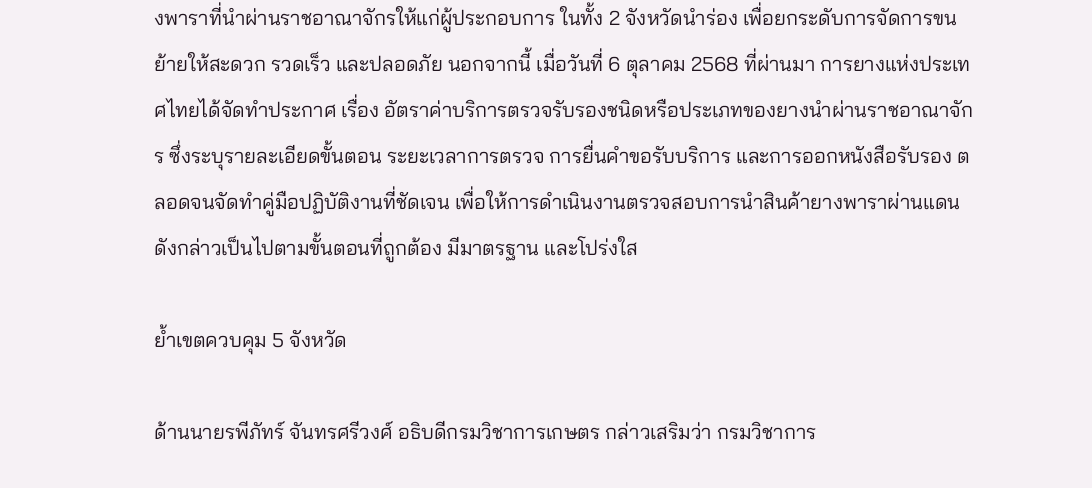งพาราที่นำผ่านราชอาณาจักรให้แก่ผู้ประกอบการ ในทั้ง 2 จังหวัดนำร่อง เพื่อยกระดับการจัดการขนย้ายให้สะดวก รวดเร็ว และปลอดภัย นอกจากนี้ เมื่อวันที่ 6 ตุลาคม 2568 ที่ผ่านมา การยางแห่งประเทศไทยได้จัดทำประกาศ เรื่อง อัตราค่าบริการตรวจรับรองชนิดหรือประเภทของยางนำผ่านราชอาณาจักร ซึ่งระบุรายละเอียดขั้นตอน ระยะเวลาการตรวจ การยื่นคำขอรับบริการ และการออกหนังสือรับรอง ตลอดจนจัดทำคู่มือปฏิบัติงานที่ชัดเจน เพื่อให้การดำเนินงานตรวจสอบการนำสินค้ายางพาราผ่านแดนดังกล่าวเป็นไปตามขั้นตอนที่ถูกต้อง มีมาตรฐาน และโปร่งใส

ย้ำเขตควบคุม 5 จังหวัด

ด้านนายรพีภัทร์ จันทรศรีวงศ์ อธิบดีกรมวิชาการเกษตร กล่าวเสริมว่า กรมวิชาการ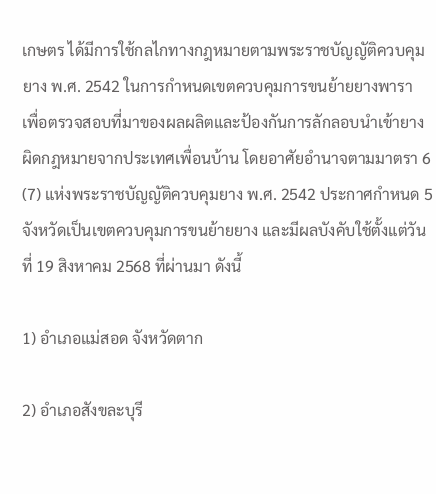เกษตร ได้มีการใช้กลไกทางกฎหมายตามพระราชบัญญัติควบคุมยาง พ.ศ. 2542 ในการกำหนดเขตควบคุมการขนย้ายยางพารา เพื่อตรวจสอบที่มาของผลผลิตและป้องกันการลักลอบนำเข้ายางผิดกฎหมายจากประเทศเพื่อนบ้าน โดยอาศัยอำนาจตามมาตรา 6 (7) แห่งพระราชบัญญัติควบคุมยาง พ.ศ. 2542 ประกาศกำหนด 5 จังหวัดเป็นเขตควบคุมการขนย้ายยาง และมีผลบังคับใช้ตั้งแต่วันที่ 19 สิงหาคม 2568 ที่ผ่านมา ดังนี้

1) อำเภอแม่สอด จังหวัดตาก

2) อำเภอสังขละบุรี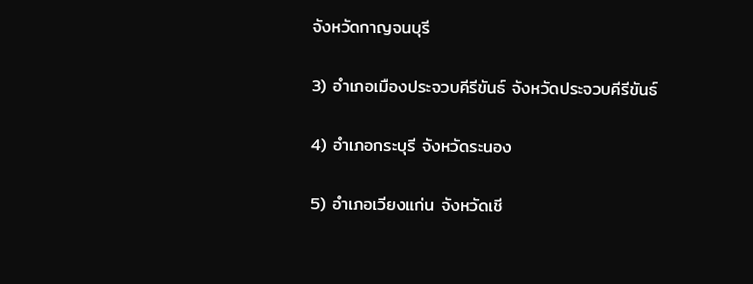จังหวัดกาญจนบุรี

3) อำเภอเมืองประจวบคีรีขันธ์ จังหวัดประจวบคีรีขันธ์

4) อำเภอกระบุรี จังหวัดระนอง

5) อำเภอเวียงแก่น จังหวัดเชี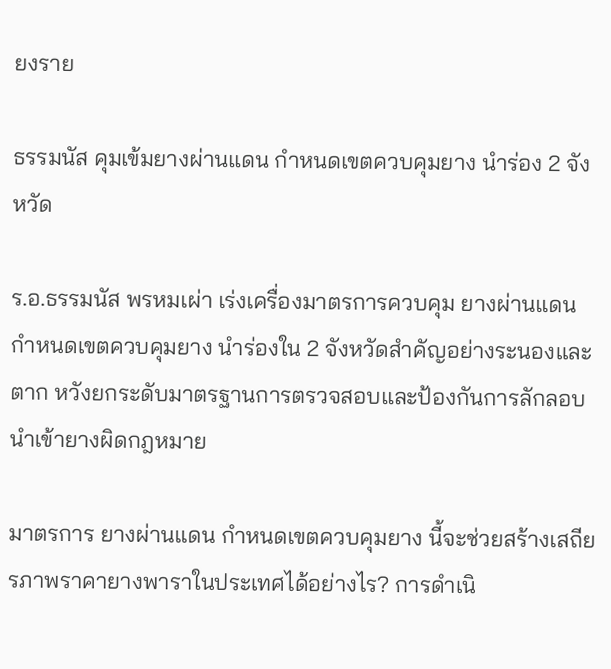ยงราย

ธรรมนัส คุมเข้มยางผ่านแดน กำหนดเขตควบคุมยาง นำร่อง 2 จังหวัด

ร.อ.ธรรมนัส พรหมเผ่า เร่งเครื่องมาตรการควบคุม ยางผ่านแดน กำหนดเขตควบคุมยาง นำร่องใน 2 จังหวัดสำคัญอย่างระนองและตาก หวังยกระดับมาตรฐานการตรวจสอบและป้องกันการลักลอบนำเข้ายางผิดกฎหมาย

มาตรการ ยางผ่านแดน กำหนดเขตควบคุมยาง นี้จะช่วยสร้างเสถียรภาพราคายางพาราในประเทศได้อย่างไร? การดำเนิ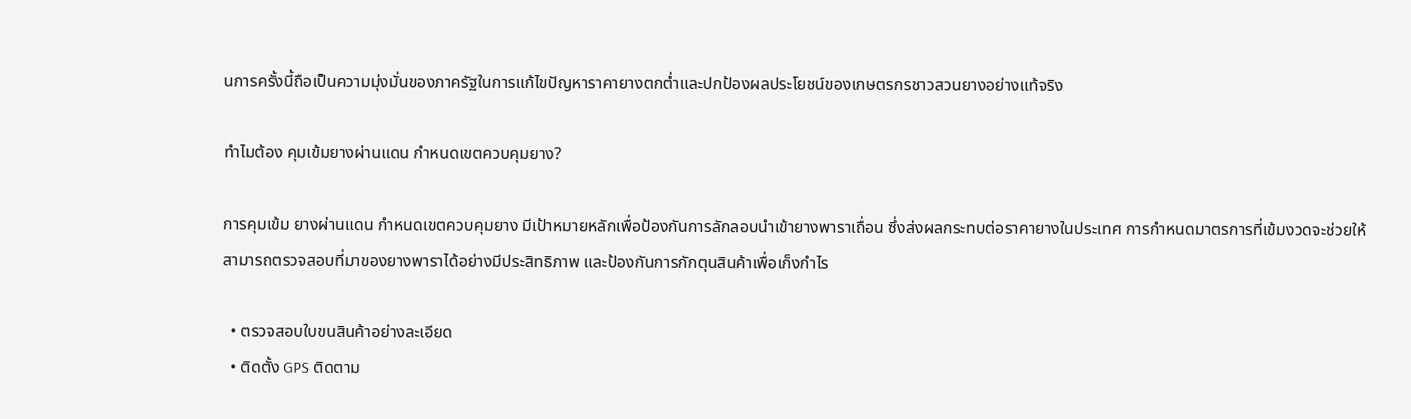นการครั้งนี้ถือเป็นความมุ่งมั่นของภาครัฐในการแก้ไขปัญหาราคายางตกต่ำและปกป้องผลประโยชน์ของเกษตรกรชาวสวนยางอย่างแท้จริง

ทำไมต้อง คุมเข้มยางผ่านแดน กำหนดเขตควบคุมยาง?

การคุมเข้ม ยางผ่านแดน กำหนดเขตควบคุมยาง มีเป้าหมายหลักเพื่อป้องกันการลักลอบนำเข้ายางพาราเถื่อน ซึ่งส่งผลกระทบต่อราคายางในประเทศ การกำหนดมาตรการที่เข้มงวดจะช่วยให้สามารถตรวจสอบที่มาของยางพาราได้อย่างมีประสิทธิภาพ และป้องกันการกักตุนสินค้าเพื่อเก็งกำไร

  • ตรวจสอบใบขนสินค้าอย่างละเอียด
  • ติดตั้ง GPS ติดตาม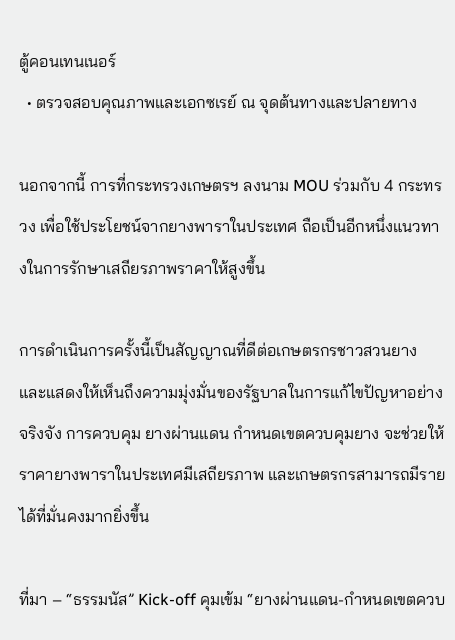ตู้คอนเทนเนอร์
  • ตรวจสอบคุณภาพและเอกซเรย์ ณ จุดต้นทางและปลายทาง

นอกจากนี้ การที่กระทรวงเกษตรฯ ลงนาม MOU ร่วมกับ 4 กระทรวง เพื่อใช้ประโยชน์จากยางพาราในประเทศ ถือเป็นอีกหนึ่งแนวทางในการรักษาเสถียรภาพราคาให้สูงขึ้น

การดำเนินการครั้งนี้เป็นสัญญาณที่ดีต่อเกษตรกรชาวสวนยาง และแสดงให้เห็นถึงความมุ่งมั่นของรัฐบาลในการแก้ไขปัญหาอย่างจริงจัง การควบคุม ยางผ่านแดน กำหนดเขตควบคุมยาง จะช่วยให้ราคายางพาราในประเทศมีเสถียรภาพ และเกษตรกรสามารถมีรายได้ที่มั่นคงมากยิ่งขึ้น

ที่มา – “ธรรมนัส” Kick-off คุมเข้ม “ยางผ่านแดน-กำหนดเขตควบ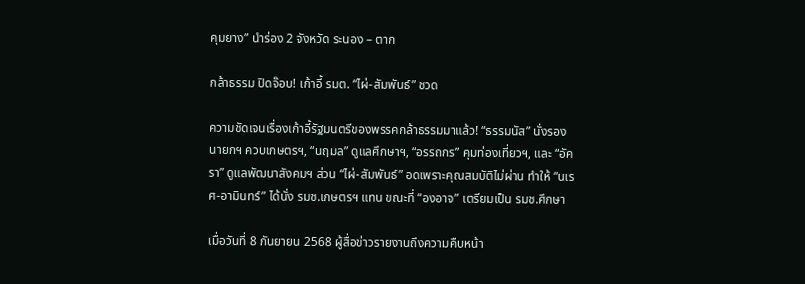คุมยาง” นำร่อง 2 จังหวัด ระนอง – ตาก

กล้าธรรม ปิดจ๊อบ! เก้าอี้ รมต. “ไผ่-สัมพันธ์” ชวด

ความชัดเจนเรื่องเก้าอี้รัฐมนตรีของพรรคกล้าธรรมมาแล้ว! “ธรรมนัส” นั่งรองนายกฯ ควบเกษตรฯ, “นฤมล” ดูแลศึกษาฯ, “อรรถกร” คุมท่องเที่ยวฯ, และ “อัครา” ดูแลพัฒนาสังคมฯ ส่วน “ไผ่-สัมพันธ์” อดเพราะคุณสมบัติไม่ผ่าน ทำให้ “นเรศ-อามินทร์” ได้นั่ง รมช.เกษตรฯ แทน ขณะที่ “องอาจ” เตรียมเป็น รมช.ศึกษา

เมื่อวันที่ 8 กันยายน 2568 ผู้สื่อข่าวรายงานถึงความคืบหน้า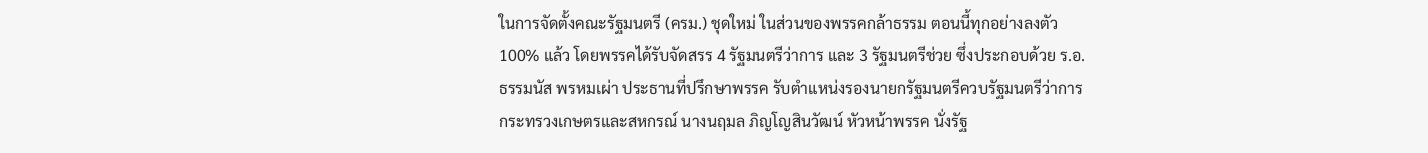ในการจัดตั้งคณะรัฐมนตรี (ครม.) ชุดใหม่ ในส่วนของพรรคกล้าธรรม ตอนนี้ทุกอย่างลงตัว 100% แล้ว โดยพรรคได้รับจัดสรร 4 รัฐมนตรีว่าการ และ 3 รัฐมนตรีช่วย ซึ่งประกอบด้วย ร.อ.ธรรมนัส พรหมเผ่า ประธานที่ปรึกษาพรรค รับตำแหน่งรองนายกรัฐมนตรีควบรัฐมนตรีว่าการกระทรวงเกษตรและสหกรณ์ นางนฤมล ภิญโญสินวัฒน์ หัวหน้าพรรค นั่งรัฐ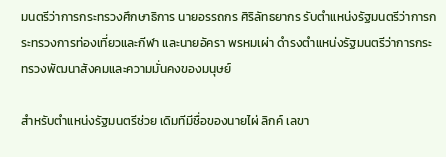มนตรีว่าการกระทรวงศึกษาธิการ นายอรรถกร ศิริลัทธยากร รับตำแหน่งรัฐมนตรีว่าการกระทรวงการท่องเที่ยวและกีฬา และนายอัครา พรหมเผ่า ดำรงตำแหน่งรัฐมนตรีว่าการกระทรวงพัฒนาสังคมและความมั่นคงของมนุษย์

สำหรับตำแหน่งรัฐมนตรีช่วย เดิมทีมีชื่อของนายไผ่ ลิกค์ เลขา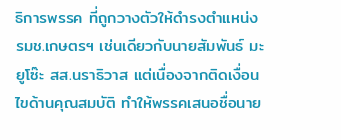ธิการพรรค ที่ถูกวางตัวให้ดำรงตำแหน่ง รมช.เกษตรฯ เช่นเดียวกับนายสัมพันธ์ มะยูโซ๊ะ สส.นราธิวาส แต่เนื่องจากติดเงื่อนไขด้านคุณสมบัติ ทำให้พรรคเสนอชื่อนาย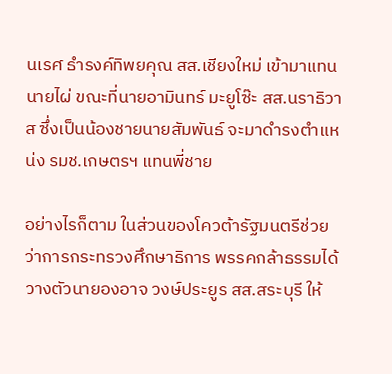นเรศ ธำรงค์ทิพยคุณ สส.เชียงใหม่ เข้ามาแทนนายไผ่ ขณะที่นายอามินทร์ มะยูโซ๊ะ สส.นราธิวาส ซึ่งเป็นน้องชายนายสัมพันธ์ จะมาดำรงตำแหน่ง รมช.เกษตรฯ แทนพี่ชาย

อย่างไรก็ตาม ในส่วนของโควต้ารัฐมนตรีช่วยว่าการกระทรวงศึกษาธิการ พรรคกล้าธรรมได้วางตัวนายองอาจ วงษ์ประยูร สส.สระบุรี ให้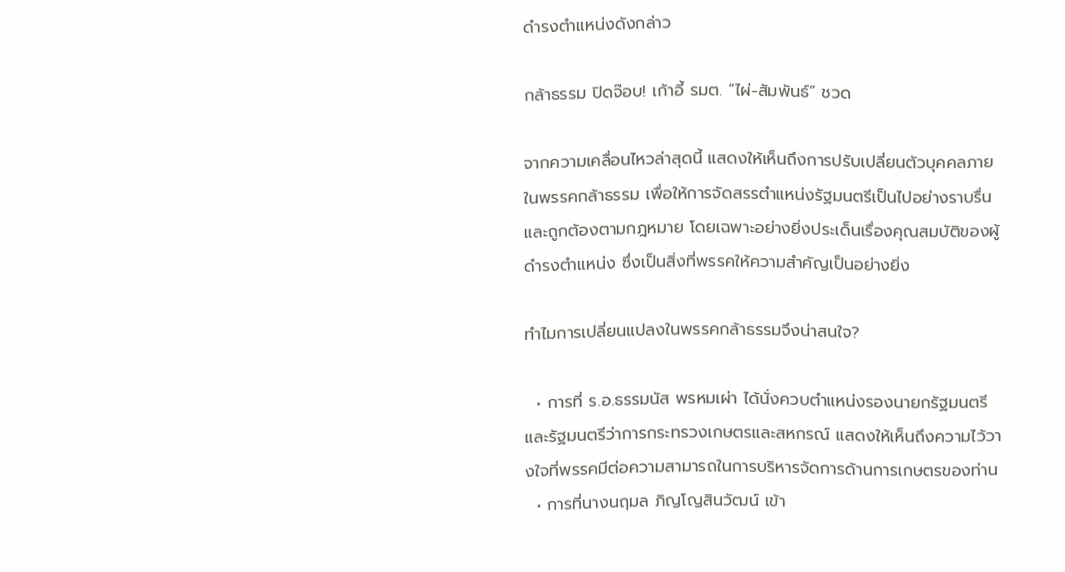ดำรงตำแหน่งดังกล่าว

กล้าธรรม ปิดจ๊อบ! เก้าอี้ รมต. “ไผ่-สัมพันธ์” ชวด

จากความเคลื่อนไหวล่าสุดนี้ แสดงให้เห็นถึงการปรับเปลี่ยนตัวบุคคลภายในพรรคกล้าธรรม เพื่อให้การจัดสรรตำแหน่งรัฐมนตรีเป็นไปอย่างราบรื่นและถูกต้องตามกฎหมาย โดยเฉพาะอย่างยิ่งประเด็นเรื่องคุณสมบัติของผู้ดำรงตำแหน่ง ซึ่งเป็นสิ่งที่พรรคให้ความสำคัญเป็นอย่างยิ่ง

ทำไมการเปลี่ยนแปลงในพรรคกล้าธรรมจึงน่าสนใจ?

  • การที่ ร.อ.ธรรมนัส พรหมเผ่า ได้นั่งควบตำแหน่งรองนายกรัฐมนตรีและรัฐมนตรีว่าการกระทรวงเกษตรและสหกรณ์ แสดงให้เห็นถึงความไว้วางใจที่พรรคมีต่อความสามารถในการบริหารจัดการด้านการเกษตรของท่าน
  • การที่นางนฤมล ภิญโญสินวัฒน์ เข้า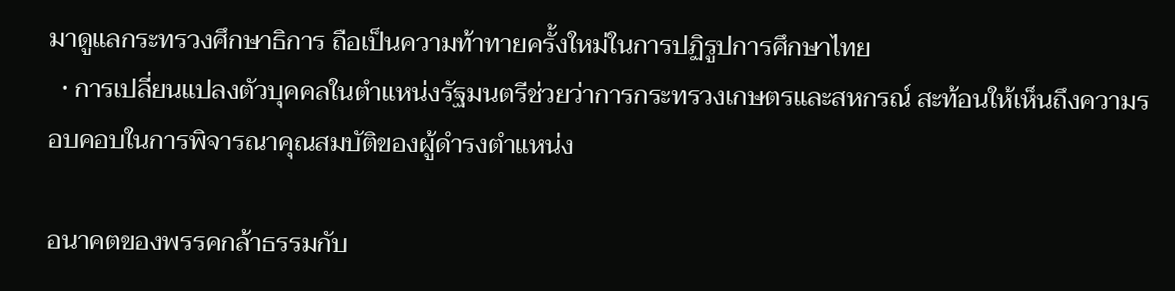มาดูแลกระทรวงศึกษาธิการ ถือเป็นความท้าทายครั้งใหม่ในการปฏิรูปการศึกษาไทย
  • การเปลี่ยนแปลงตัวบุคคลในตำแหน่งรัฐมนตรีช่วยว่าการกระทรวงเกษตรและสหกรณ์ สะท้อนให้เห็นถึงความรอบคอบในการพิจารณาคุณสมบัติของผู้ดำรงตำแหน่ง

อนาคตของพรรคกล้าธรรมกับ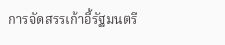การจัดสรรเก้าอี้รัฐมนตรี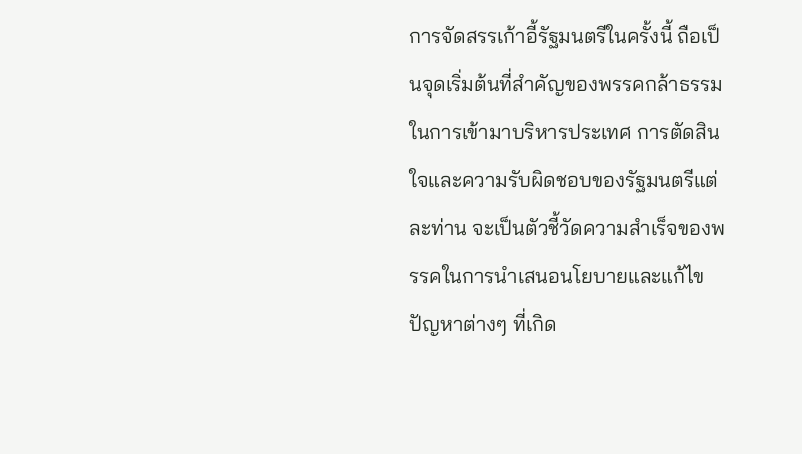การจัดสรรเก้าอี้รัฐมนตรีในครั้งนี้ ถือเป็นจุดเริ่มต้นที่สำคัญของพรรคกล้าธรรมในการเข้ามาบริหารประเทศ การตัดสินใจและความรับผิดชอบของรัฐมนตรีแต่ละท่าน จะเป็นตัวชี้วัดความสำเร็จของพรรคในการนำเสนอนโยบายและแก้ไขปัญหาต่างๆ ที่เกิด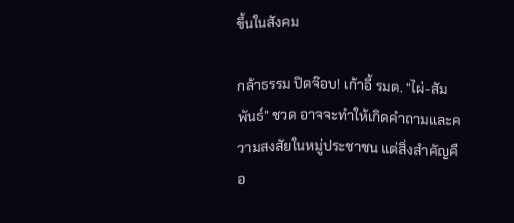ขึ้นในสังคม

กล้าธรรม ปิดจ๊อบ! เก้าอี้ รมต. “ไผ่-สัมพันธ์” ชวด อาจจะทำให้เกิดคำถามและความสงสัยในหมู่ประชาชน แต่สิ่งสำคัญคือ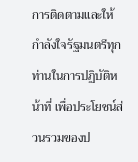การติดตามและให้กำลังใจรัฐมนตรีทุกท่านในการปฏิบัติหน้าที่ เพื่อประโยชน์ส่วนรวมของป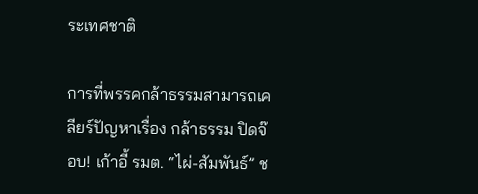ระเทศชาติ

การที่พรรคกล้าธรรมสามารถเคลียร์ปัญหาเรื่อง กล้าธรรม ปิดจ๊อบ! เก้าอี้ รมต. “ไผ่-สัมพันธ์” ช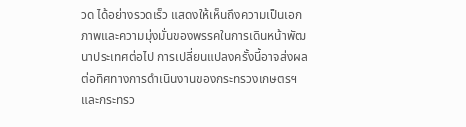วด ได้อย่างรวดเร็ว แสดงให้เห็นถึงความเป็นเอกภาพและความมุ่งมั่นของพรรคในการเดินหน้าพัฒนาประเทศต่อไป การเปลี่ยนแปลงครั้งนี้อาจส่งผลต่อทิศทางการดำเนินงานของกระทรวงเกษตรฯ และกระทรว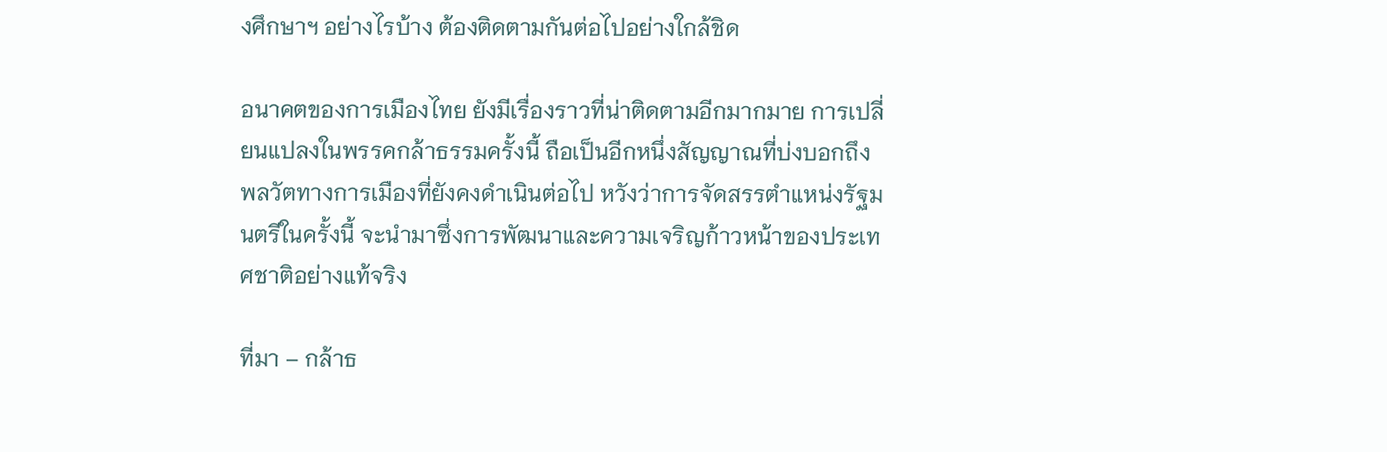งศึกษาฯ อย่างไรบ้าง ต้องติดตามกันต่อไปอย่างใกล้ชิด

อนาคตของการเมืองไทย ยังมีเรื่องราวที่น่าติดตามอีกมากมาย การเปลี่ยนแปลงในพรรคกล้าธรรมครั้งนี้ ถือเป็นอีกหนึ่งสัญญาณที่บ่งบอกถึงพลวัตทางการเมืองที่ยังคงดำเนินต่อไป หวังว่าการจัดสรรตำแหน่งรัฐมนตรีในครั้งนี้ จะนำมาซึ่งการพัฒนาและความเจริญก้าวหน้าของประเทศชาติอย่างแท้จริง

ที่มา – กล้าธ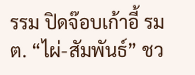รรม ปิดจ๊อบเก้าอี้ รมต. “ไผ่-สัมพันธ์” ชว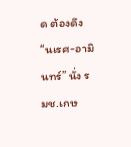ด ต้องดึง “นเรศ-อามินทร์” นั่ง รมช.เกษ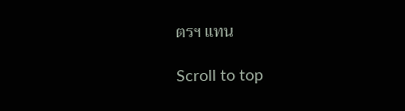ตรฯ แทน

Scroll to top